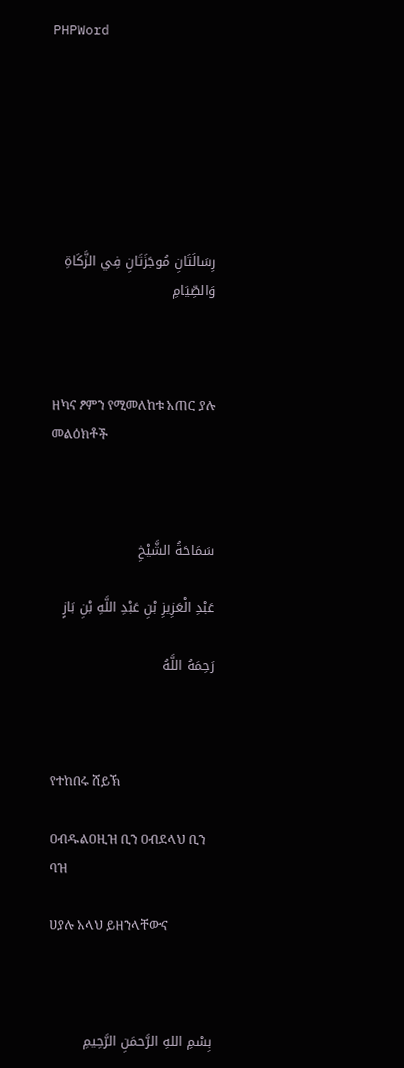PHPWord







رِسَالَتَانِ مُوجَزَتَانِ فِي الزَّكَاةِ وَالصِّيَامِ



ዘካና ፆምን የሚመለከቱ አጠር ያሉ መልዕክቶች



سَمَاحَةُ الشَّيْخِ

عَبْدِ الْعَزِيزِ بْنِ عَبْدِ اللَّهِ بْنِ بَازٍ

رَحِمَهُ اللَّهُ



የተከበሩ ሸይኽ

ዐብዱልዐዚዝ ቢን ዐብደላህ ቢን ባዝ

ሀያሉ አላህ ይዘንላቸውና



بِسْمِ اللهِ الرَّحمَنِ الرَّحِيمِ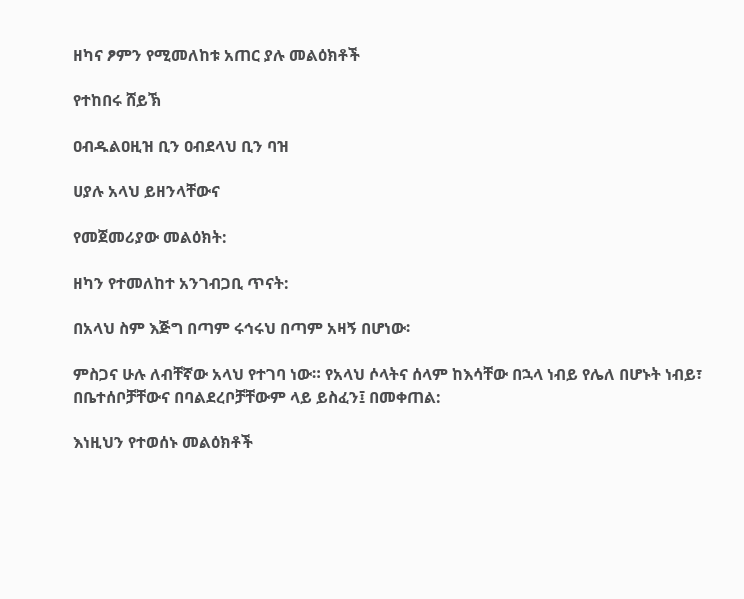ዘካና ፆምን የሚመለከቱ አጠር ያሉ መልዕክቶች

የተከበሩ ሸይኽ

ዐብዱልዐዚዝ ቢን ዐብደላህ ቢን ባዝ

ሀያሉ አላህ ይዘንላቸውና

የመጀመሪያው መልዕክት:

ዘካን የተመለከተ አንገብጋቢ ጥናት:

በአላህ ስም እጅግ በጣም ሩኅሩህ በጣም አዛኝ በሆነው፡

ምስጋና ሁሉ ለብቸኛው አላህ የተገባ ነው። የአላህ ሶላትና ሰላም ከእሳቸው በኋላ ነብይ የሌለ በሆኑት ነብይ፣ በቤተሰቦቻቸውና በባልደረቦቻቸውም ላይ ይስፈን፤ በመቀጠል:

እነዚህን የተወሰኑ መልዕክቶች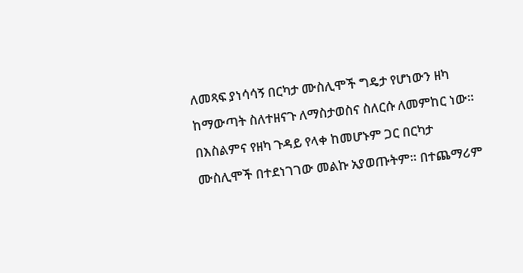ለመጻፍ ያነሳሳኝ በርካታ ሙስሊሞች ግዴታ የሆነውን ዘካ ከማውጣት ስለተዘናጉ ለማስታወስና ስለርሱ ለመምከር ነው። በእስልምና የዘካ ጉዳይ የላቀ ከመሆኑም ጋር በርካታ ሙስሊሞች በተደነገገው መልኩ አያወጡትም። በተጨማሪም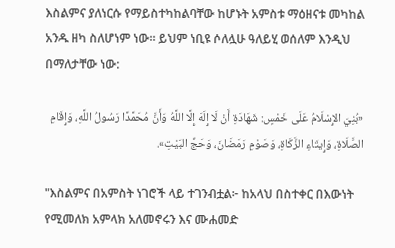እስልምና ያለነርሱ የማይስተካከልባቸው ከሆኑት አምስቱ ማዕዘናቱ መካከል አንዱ ዘካ ስለሆነም ነው። ይህም ነቢዩ ሶለሏሁ ዓለይሂ ወሰለም እንዲህ በማለታቸው ነው:

«بُنِيَ الإِسْلَامُ عَلَى خَمْسٍ: شَهَادَةِ أَنْ لَا إِلَهَ إِلَّا اللَّهُ وَأَنَّ مُحَمَّدًا رَسُولُ اللَّهِ، وَإِقَامِ الصَّلَاةِ، وَإِيتَاءِ الزَّكَاةِ، وَصَوْمِ رَمَضَانَ، وَحَجِّ البَيْتِ».

"እስልምና በአምስት ነገሮች ላይ ተገንብቷል፦ ከአላህ በስተቀር በእውነት የሚመለክ አምላክ አለመኖሩን እና ሙሐመድ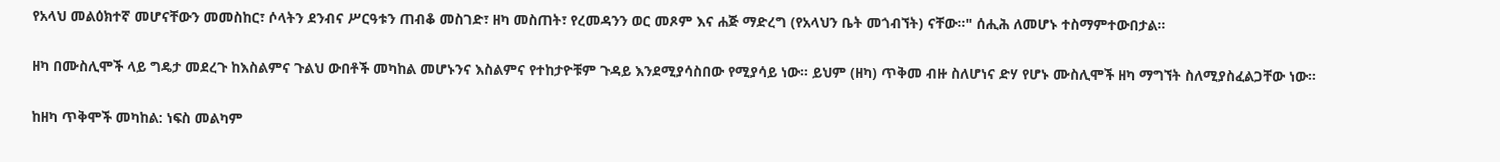የአላህ መልዕክተኛ መሆናቸውን መመስከር፣ ሶላትን ደንብና ሥርዓቱን ጠብቆ መስገድ፣ ዘካ መስጠት፣ የረመዳንን ወር መጾም እና ሐጅ ማድረግ (የአላህን ቤት መጎብኘት) ናቸው።" ሰሒሕ ለመሆኑ ተስማምተውበታል።

ዘካ በሙስሊሞች ላይ ግዴታ መደረጉ ከእስልምና ጉልህ ውበቶች መካከል መሆኑንና እስልምና የተከታዮቹም ጉዳይ እንደሚያሳስበው የሚያሳይ ነው። ይህም (ዘካ) ጥቅመ ብዙ ስለሆነና ድሃ የሆኑ ሙስሊሞች ዘካ ማግኘት ስለሚያስፈልጋቸው ነው።

ከዘካ ጥቅሞች መካከል: ነፍስ መልካም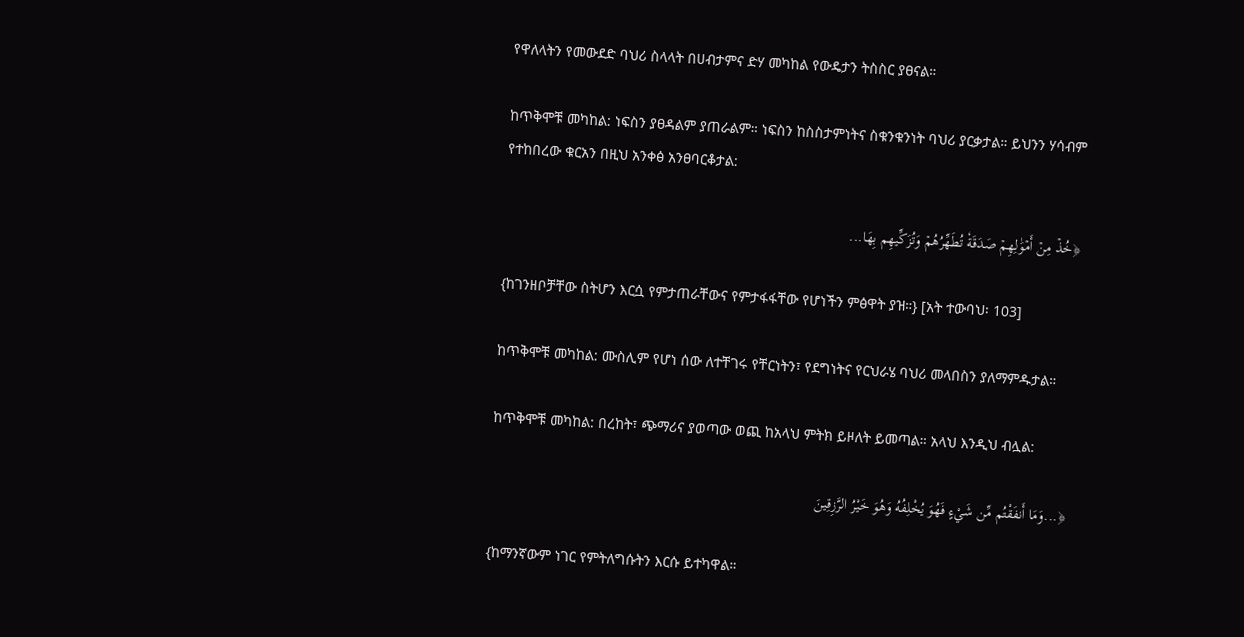የዋለላትን የመውደድ ባህሪ ስላላት በሀብታምና ድሃ መካከል የውዴታን ትስስር ያፀናል።

ከጥቅሞቹ መካከል: ነፍስን ያፀዳልም ያጠራልም። ነፍስን ከስስታምነትና ስቁንቁንነት ባህሪ ያርቃታል። ይህንን ሃሳብም የተከበረው ቁርአን በዚህ አንቀፅ አንፀባርቆታል:

﴿خُذۡ مِنۡ أَمۡوَٰلِهِمۡ صَدَقَةٗ تُطَهِّرُهُمۡ وَتُزَكِّيهِم بِهَا...

{ከገንዘቦቻቸው ስትሆን እርሷ የምታጠራቸውና የምታፋፋቸው የሆነችን ምፅዋት ያዝ።} [አት ተውባህ፡ 103]

ከጥቅሞቹ መካከል: ሙስሊም የሆነ ሰው ለተቸገሩ የቸርነትን፣ የደግነትና የርህራሄ ባህሪ መላበስን ያለማምዱታል።

ከጥቅሞቹ መካከል: በረከት፣ ጭማሪና ያወጣው ወጪ ከአላህ ምትክ ይዞለት ይመጣል። አላህ እንዲህ ብሏል:

﴿...وَمَا أَنفَقْتُم مِّن شَيْءٍ فَهُوَ يُخْلِفُهُ وَهُوَ خَيْرُ الرَّزِقِينَ

{ከማንኛውም ነገር የምትለግሱትን እርሱ ይተካዋል።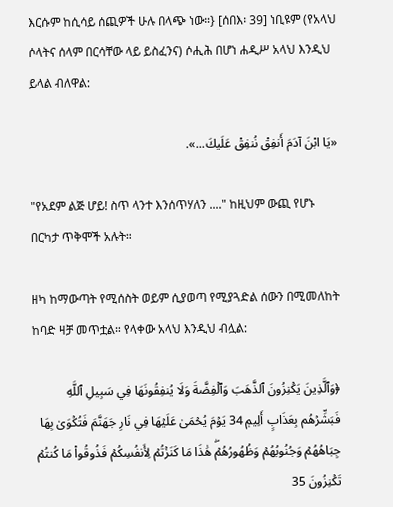እርሱም ከሲሳይ ሰጪዎች ሁሉ በላጭ ነው።} [ሰበእ፡ 39] ነቢዩም (የአላህ ሶላትና ሰላም በርሳቸው ላይ ይስፈንና) ሶሒሕ በሆነ ሐዲሥ አላህ እንዲህ ይላል ብለዋል:

«يَا ابْنَ آدَمَ أَنفِقْ نُنفِقْ عَلَيكَ...».

"የአደም ልጅ ሆይ! ስጥ ላንተ እንሰጥሃለን ...." ከዚህም ውጪ የሆኑ በርካታ ጥቅሞች አሉት።

ዘካ ከማውጣት የሚሰስት ወይም ሲያወጣ የሚያጓድል ሰውን በሚመለከት ከባድ ዛቻ መጥቷል። የላቀው አላህ እንዲህ ብሏል:

﴿وَٱلَّذِينَ يَكۡنِزُونَ ٱلذَّهَبَ وَٱلۡفِضَّةَ وَلَا يُنفِقُونَهَا فِي سَبِيلِ ٱللَّهِ فَبَشِّرۡهُم بِعَذَابٍ أَلِيمٖ 34 يَوۡمَ يُحۡمَىٰ عَلَيۡهَا فِي نَارِ جَهَنَّمَ فَتُكۡوَىٰ بِهَا جِبَاهُهُمۡ وَجُنُوبُهُمۡ وَظُهُورُهُمۡۖ هَٰذَا مَا كَنَزۡتُمۡ لِأَنفُسِكُمۡ فَذُوقُواْ مَا كُنتُمۡ تَكۡنِزُونَ 35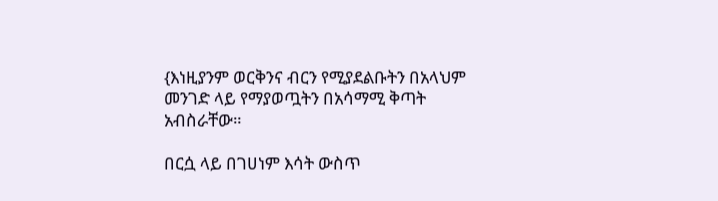{እነዚያንም ወርቅንና ብርን የሚያደልቡትን በአላህም መንገድ ላይ የማያወጧትን በአሳማሚ ቅጣት አብስራቸው።

በርሷ ላይ በገሀነም እሳት ውስጥ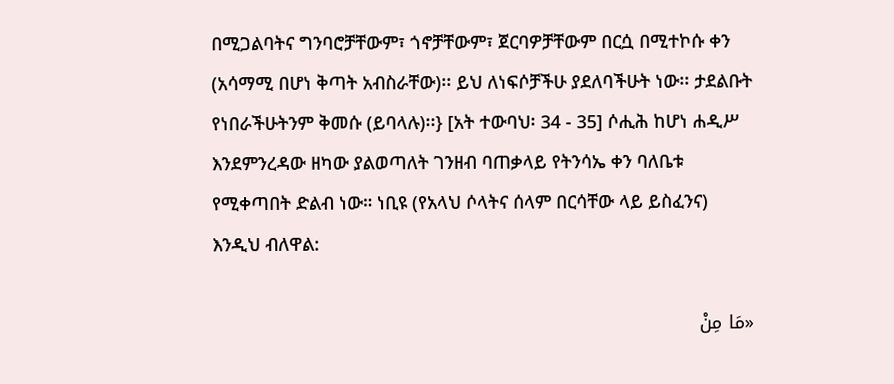በሚጋልባትና ግንባሮቻቸውም፣ ጎኖቻቸውም፣ ጀርባዎቻቸውም በርሷ በሚተኮሱ ቀን (አሳማሚ በሆነ ቅጣት አብስራቸው)፡፡ ይህ ለነፍሶቻችሁ ያደለባችሁት ነው፡፡ ታደልቡት የነበራችሁትንም ቅመሱ (ይባላሉ)፡፡} [አት ተውባህ፡ 34 - 35] ሶሒሕ ከሆነ ሐዲሥ እንደምንረዳው ዘካው ያልወጣለት ገንዘብ ባጠቃላይ የትንሳኤ ቀን ባለቤቱ የሚቀጣበት ድልብ ነው። ነቢዩ (የአላህ ሶላትና ሰላም በርሳቸው ላይ ይስፈንና) እንዲህ ብለዋል:

«مَا مِنْ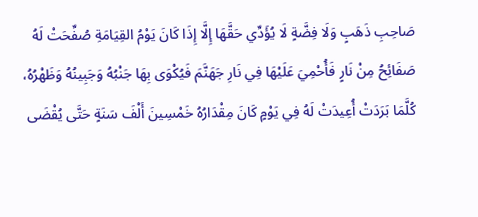صَاحِبِ ذَهَبٍ وَلَا فِضَّةٍ لَا يُؤَدِّي حَقَّهَا إِلَّا إِذَا كَانَ يَوْمُ القِيَامَةِ صُفِّحَتْ لَهُ صَفَائِحُ مِنْ نَارٍ فَأُحْمِيَ عَلَيْهَا فِي نَارِ جَهَنَّمَ فَيُكْوَى بِهَا جَنْبُهُ وَجَبِينُهُ وَظَهْرُهُ، كُلَّمَا بَرَدَتْ أُعِيدَتْ لَهُ فِي يَوْمٍ كَانَ مِقْدَارُهُ خَمْسِينَ أَلْفَ سَنَةٍ حَتَّى يُقْضَى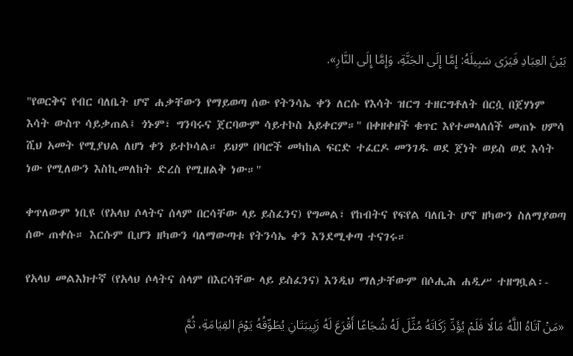بَيْنَ العِبَادِ فَيَرَى سَبِيلَهُ: إِمَّا إِلَى الجَنَّةِ، وَإِمَّا إِلَى النَّارِ».

"የወርቅና የብር ባለቤት ሆኖ ሐቃቸውን የማይወጣ ሰው የትንሳኤ ቀን ለርሱ የእሳት ዝርግ ተዘርግቶለት በርሷ በጀሃነም እሳት ውስጥ ሳይቃጠል፤ ጎኑም፣ ግንባሩና ጀርባውም ሳይተኮስ አይቀርም።" በቀዘቀዘች ቁጥር እየተመላለሰች መጠኑ ሀምሳ ሺህ አመት የሚያህል ለሆነ ቀን ይተኮሳል። ይህም በባሮች መካከል ፍርድ ተፈርዶ መንገዱ ወደ ጀነት ወይስ ወደ እሳት ነው የሚለውን እስኪመለከት ድረስ የሚዘልቅ ነው።"

ቀጥለውም ነቢዩ (የአላህ ሶላትና ሰላም በርሳቸው ላይ ይስፈንና) የግመል፣ የከብትና የፍየል ባለቤት ሆኖ ዘካውን ስለማያወጣ ሰው ጠቀሱ። እርሱም ቢሆን ዘካውን ባለማውጣቱ የትንሳኤ ቀን እንደሚቀጣ ተናገሩ።

የአላህ መልእክተኛ (የአላህ ሶላትና ሰላም በእርሳቸው ላይ ይስፈንና) እንዲህ ማለታቸውም በሶሒሕ ሐዲሥ ተዘግቧል፡-

«مَنْ آتَاهُ اللَّهُ مَالًا فَلَمْ يُؤَدِّ زَكَاتَهُ مُثِّلَ لَهُ شُجَاعًا أَقْرَعَ لَهُ زَبِيبَتَانِ يُطَوِّقُهُ يَوْمَ القِيَامَةِ، ثُمَّ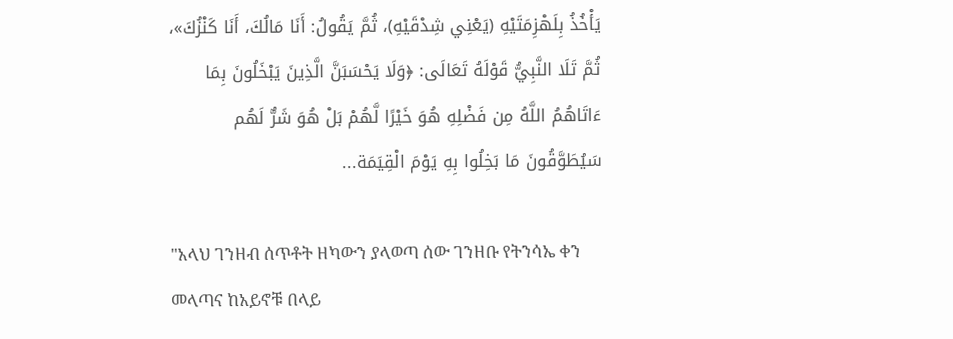يَأْخُذُ بِلَهْزِمَتَيْهِ (يَعْنِي شِدْقَيْهِ)، ثُمَّ يَقُولُ: أَنَا مَالُكَ، أَنَا كَنْزُكَ»، ثُمَّ تَلَا النَّبِيُّ قَوْلَهُ تَعَالَى: ﴿وَلَا يَحْسَبَنَّ الَّذِينَ يَبْخَلُونَ بِمَا ءَاتَاهُمُ اللَّهُ مِن فَضْلِهِ هُوَ خَيْرًا لَّهُمْ بَلْ هُوَ شَرٌّ لَهُم سَيُطَوَّقُونَ مَا بَخِلُوا بِهِ يَوْمَ الْقِيَمَة...

"አላህ ገንዘብ ሰጥቶት ዘካውን ያላወጣ ሰው ገንዘቡ የትንሳኤ ቀን መላጣና ከአይኖቹ በላይ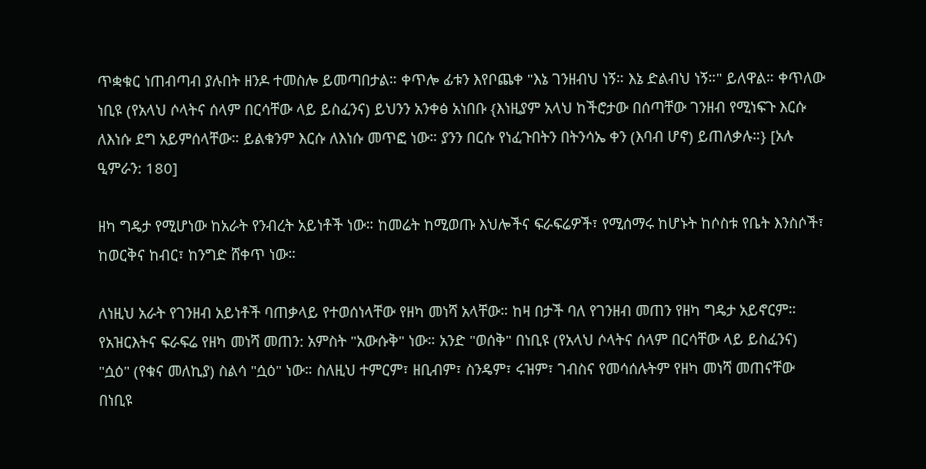ጥቋቁር ነጠብጣብ ያሉበት ዘንዶ ተመስሎ ይመጣበታል። ቀጥሎ ፊቱን እየቦጨቀ "እኔ ገንዘብህ ነኝ። እኔ ድልብህ ነኝ።" ይለዋል። ቀጥለው ነቢዩ (የአላህ ሶላትና ሰላም በርሳቸው ላይ ይስፈንና) ይህንን አንቀፅ አነበቡ {እነዚያም አላህ ከችሮታው በሰጣቸው ገንዘብ የሚነፍጉ እርሱ ለእነሱ ደግ አይምሰላቸው። ይልቁንም እርሱ ለእነሱ መጥፎ ነው። ያንን በርሱ የነፈጉበትን በትንሳኤ ቀን (እባብ ሆኖ) ይጠለቃሉ።} [አሉ ዒምራን: 180]

ዘካ ግዴታ የሚሆነው ከአራት የንብረት አይነቶች ነው። ከመሬት ከሚወጡ እህሎችና ፍራፍሬዎች፣ የሚሰማሩ ከሆኑት ከሶስቱ የቤት እንስሶች፣ ከወርቅና ከብር፣ ከንግድ ሸቀጥ ነው።

ለነዚህ አራት የገንዘብ አይነቶች ባጠቃላይ የተወሰነላቸው የዘካ መነሻ አላቸው። ከዛ በታች ባለ የገንዘብ መጠን የዘካ ግዴታ አይኖርም። የአዝርእትና ፍራፍሬ የዘካ መነሻ መጠን: አምስት "አውሱቅ" ነው። አንድ "ወሰቅ" በነቢዩ (የአላህ ሶላትና ሰላም በርሳቸው ላይ ይስፈንና) "ሷዕ" (የቁና መለኪያ) ስልሳ "ሷዕ" ነው። ስለዚህ ተምርም፣ ዘቢብም፣ ስንዴም፣ ሩዝም፣ ገብስና የመሳሰሉትም የዘካ መነሻ መጠናቸው በነቢዩ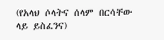(የአላህ ሶላትና ሰላም በርሳቸው ላይ ይስፈንና)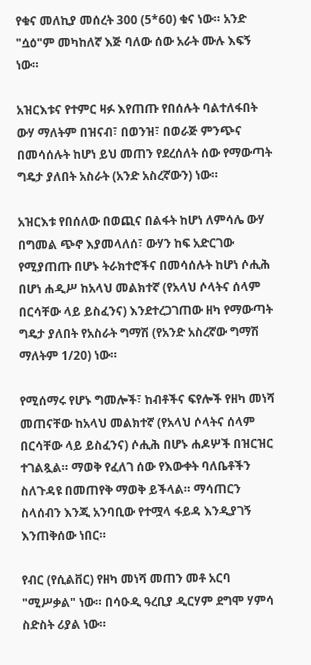የቁና መለኪያ መሰረት 300 (5*60) ቁና ነው። አንድ "ሷዕ"ም መካከለኛ እጅ ባለው ሰው አራት ሙሉ እፍኝ ነው።

አዝርእቱና የተምር ዛፉ እየጠጡ የበሰሉት ባልተለፋበት ውሃ ማለትም በዝናብ፣ በወንዝ፣ በወራጅ ምንጭና በመሳሰሉት ከሆነ ይህ መጠን የደረሰለት ሰው የማውጣት ግዴታ ያለበት አስራት (አንድ አስረኛውን) ነው።

አዝርእቱ የበሰለው በወጪና በልፋት ከሆነ ለምሳሌ ውሃ በግመል ጭኖ እያመላለሰ፣ ውሃን ከፍ አድርገው የሚያጠጡ በሆኑ ትራክተሮችና በመሳሰሉት ከሆነ ሶሒሕ በሆነ ሐዲሥ ከአላህ መልክተኛ (የአላህ ሶላትና ሰላም በርሳቸው ላይ ይስፈንና) እንደተረጋገጠው ዘካ የማውጣት ግዴታ ያለበት የአስራት ግማሽ (የአንድ አስረኛው ግማሽ ማለትም 1/20) ነው።

የሚሰማሩ የሆኑ ግመሎች፣ ከብቶችና ፍየሎች የዘካ መነሻ መጠናቸው ከአላህ መልክተኛ (የአላህ ሶላትና ሰላም በርሳቸው ላይ ይስፈንና) ሶሒሕ በሆኑ ሐዶሦች በዝርዝር ተገልጿል። ማወቅ የፈለገ ሰው የእውቀት ባለቤቶችን ስለጉዳዩ በመጠየቅ ማወቅ ይችላል። ማሳጠርን ስላሰብን እንጂ አንባቢው የተሟላ ፋይዳ እንዲያገኝ እንጠቅሰው ነበር።

የብር (የሲልቨር) የዘካ መነሻ መጠን መቶ አርባ "ሚሥቃል" ነው። በሳዑዲ ዓረቢያ ዲርሃም ደግሞ ሃምሳ ስድስት ሪያል ነው።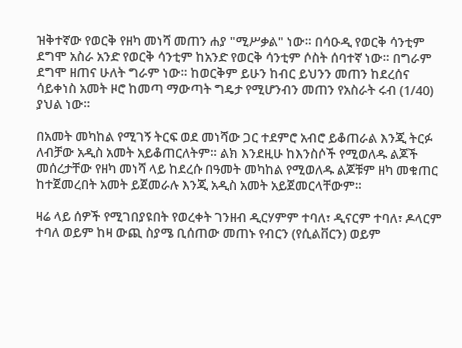ዝቅተኛው የወርቅ የዘካ መነሻ መጠን ሐያ "ሚሥቃል" ነው። በሳዑዲ የወርቅ ሳንቲም ደግሞ አስራ አንድ የወርቅ ሳንቲም ከአንድ የወርቅ ሳንቲም ሶስት ሰባተኛ ነው። በግራም ደግሞ ዘጠና ሁለት ግራም ነው። ከወርቅም ይሁን ከብር ይህንን መጠን ከደረሰና ሳይቀነስ አመት ዞሮ ከመጣ ማውጣት ግዴታ የሚሆንብን መጠን የአስራት ሩብ (1/40) ያህል ነው።

በአመት መካከል የሚገኝ ትርፍ ወደ መነሻው ጋር ተደምሮ አብሮ ይቆጠራል እንጂ ትርፉ ለብቻው አዲስ አመት አይቆጠርለትም። ልክ እንደዚሁ ከእንስሶች የሚወለዱ ልጆች መሰረታቸው የዘካ መነሻ ላይ ከደረሱ በዓመት መካከል የሚወለዱ ልጆቹም ዘካ መቁጠር ከተጀመረበት አመት ይጀመራሉ እንጂ አዲስ አመት አይጀመርላቸውም።

ዛሬ ላይ ሰዎች የሚገበያዩበት የወረቀት ገንዘብ ዲርሃምም ተባለ፣ ዲናርም ተባለ፣ ዶላርም ተባለ ወይም ከዛ ውጪ ስያሜ ቢሰጠው መጠኑ የብርን (የሲልቨርን) ወይም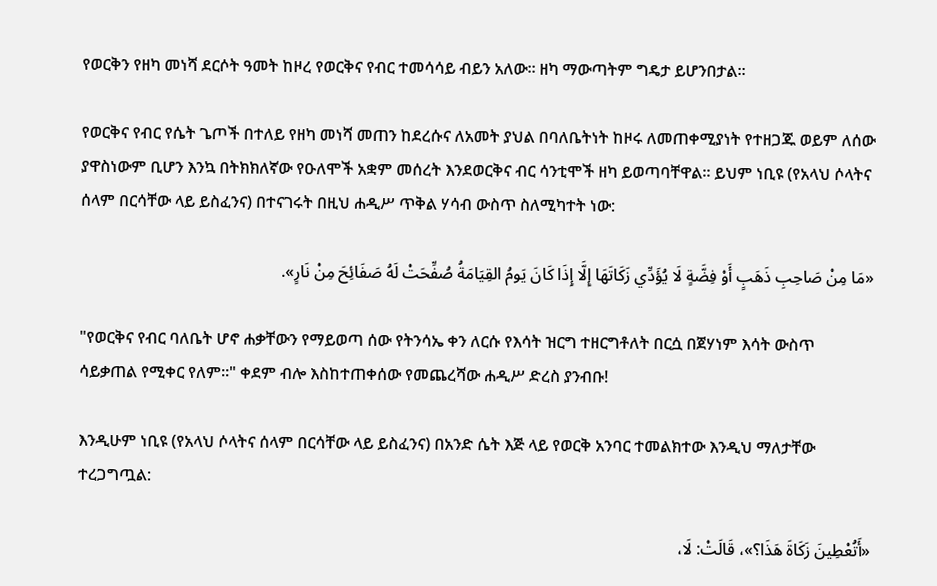የወርቅን የዘካ መነሻ ደርሶት ዓመት ከዞረ የወርቅና የብር ተመሳሳይ ብይን አለው። ዘካ ማውጣትም ግዴታ ይሆንበታል።

የወርቅና የብር የሴት ጌጦች በተለይ የዘካ መነሻ መጠን ከደረሱና ለአመት ያህል በባለቤትነት ከዞሩ ለመጠቀሚያነት የተዘጋጁ ወይም ለሰው ያዋስነውም ቢሆን እንኳ በትክክለኛው የዑለሞች አቋም መሰረት እንደወርቅና ብር ሳንቲሞች ዘካ ይወጣባቸዋል። ይህም ነቢዩ (የአላህ ሶላትና ሰላም በርሳቸው ላይ ይስፈንና) በተናገሩት በዚህ ሐዲሥ ጥቅል ሃሳብ ውስጥ ስለሚካተት ነው:

«مَا مِنْ صَاحِبِ ذَهَبٍ أَوْ فِضَّةٍ لَا يُؤَدِّي زَكَاتَهَا إِلَّا إِذَا كَانَ يَومُ القِيَامَةُ صُفِّحَتْ لَهُ صَفَائِحَ مِنْ نَارٍ».

"የወርቅና የብር ባለቤት ሆኖ ሐቃቸውን የማይወጣ ሰው የትንሳኤ ቀን ለርሱ የእሳት ዝርግ ተዘርግቶለት በርሷ በጀሃነም እሳት ውስጥ ሳይቃጠል የሚቀር የለም።" ቀደም ብሎ እስከተጠቀሰው የመጨረሻው ሐዲሥ ድረስ ያንብቡ!

እንዲሁም ነቢዩ (የአላህ ሶላትና ሰላም በርሳቸው ላይ ይስፈንና) በአንድ ሴት እጅ ላይ የወርቅ አንባር ተመልክተው እንዲህ ማለታቸው ተረጋግጧል:

«أَتُعْطِينَ زَكَاةَ هَذَا؟»، قَالَتْ: لَا،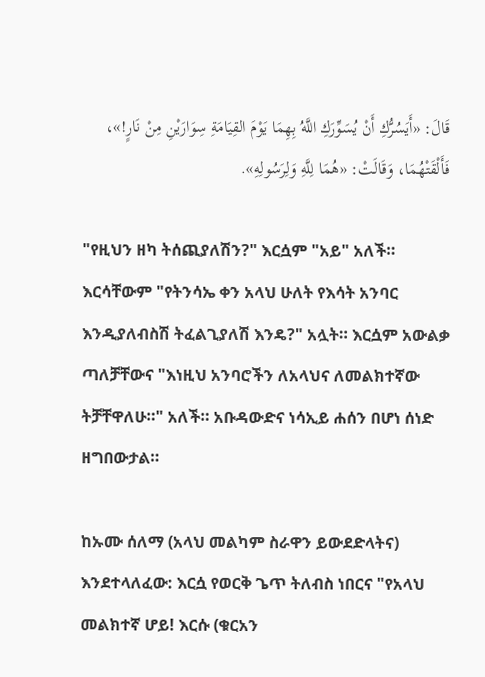قَالَ: «أَيَسُرُّكِ أَنْ يُسَوِّرَكِ اللَّهُ بِهِمَا يَوْمَ القِيَامَةِ سِوَارَيْنِ مِنْ نَارٍ!»، فَأَلْقَتْهُمَا، وَقَالَتْ: «هُمَا لِلَّهِ وَلِرَسُولِهِ».

"የዚህን ዘካ ትሰጪያለሽን?" እርሷም "አይ" አለች። እርሳቸውም "የትንሳኤ ቀን አላህ ሁለት የእሳት አንባር እንዲያለብስሽ ትፈልጊያለሽ እንዴ?" አሏት። እርሷም አውልቃ ጣለቻቸውና "እነዚህ አንባሮችን ለአላህና ለመልክተኛው ትቻቸዋለሁ።" አለች። አቡዳውድና ነሳኢይ ሐሰን በሆነ ሰነድ ዘግበውታል።

ከኡሙ ሰለማ (አላህ መልካም ስራዋን ይውደድላትና) እንደተላለፈው: እርሷ የወርቅ ጌጥ ትለብስ ነበርና "የአላህ መልክተኛ ሆይ! እርሱ (ቁርአን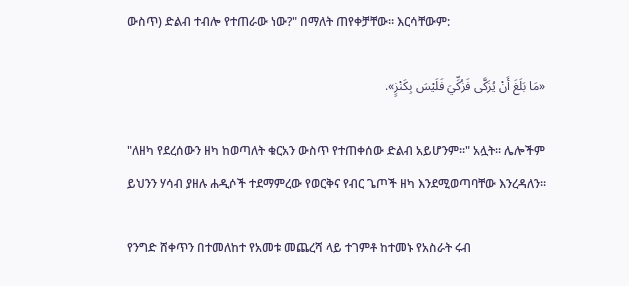ውስጥ) ድልብ ተብሎ የተጠራው ነው?" በማለት ጠየቀቻቸው። እርሳቸውም:

«مَا بَلَغَ أَنْ يُزَكَّى فَزُكِّيَ فَلَيْسَ بِكَنْزٍ».

"ለዘካ የደረሰውን ዘካ ከወጣለት ቁርአን ውስጥ የተጠቀሰው ድልብ አይሆንም።" አሏት። ሌሎችም ይህንን ሃሳብ ያዘሉ ሐዲሶች ተደማምረው የወርቅና የብር ጌጦች ዘካ እንደሚወጣባቸው እንረዳለን።

የንግድ ሸቀጥን በተመለከተ የአመቱ መጨረሻ ላይ ተገምቶ ከተመኑ የአስራት ሩብ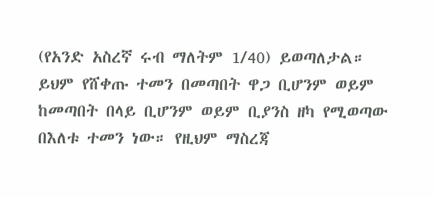(የአንድ አስረኛ ሩብ ማለትም 1/40) ይወጣለታል። ይህም የሸቀጡ ተመን በመጣበት ዋጋ ቢሆንም ወይም ከመጣበት በላይ ቢሆንም ወይም ቢያንስ ዘካ የሚወጣው በእለቱ ተመን ነው። የዚህም ማስረጃ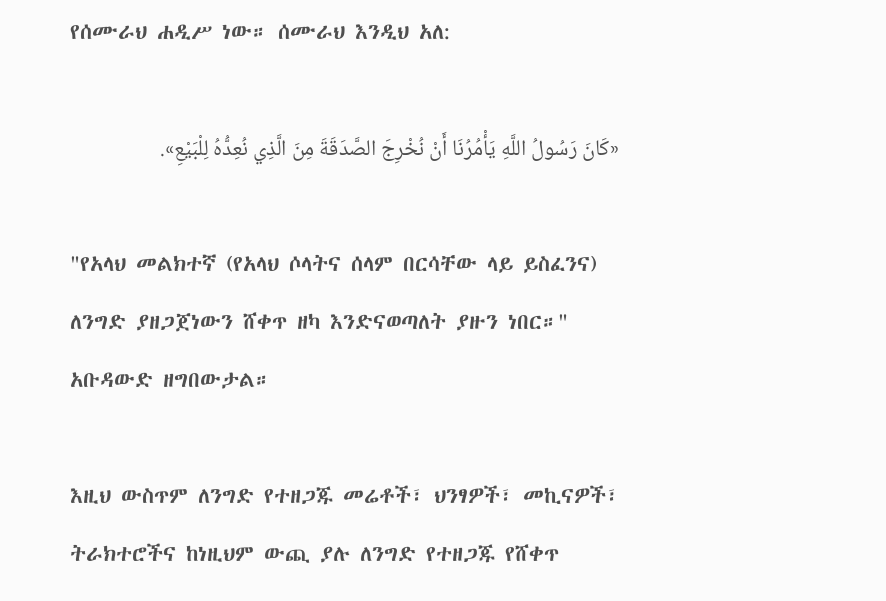የሰሙራህ ሐዲሥ ነው። ሰሙራህ እንዲህ አለ:

«كَانَ رَسُولُ اللَّهِ يَأْمُرُنَا أَنْ نُخْرِجَ الصَّدَقَةَ مِنَ الَّذِي نُعِدُّهُ لِلْبَيْعِ».

"የአላህ መልክተኛ (የአላህ ሶላትና ሰላም በርሳቸው ላይ ይስፈንና) ለንግድ ያዘጋጀነውን ሸቀጥ ዘካ እንድናወጣለት ያዙን ነበር።" አቡዳውድ ዘግበውታል።

እዚህ ውስጥም ለንግድ የተዘጋጁ መሬቶች፣ ህንፃዎች፣ መኪናዎች፣ ትራክተሮችና ከነዚህም ውጪ ያሉ ለንግድ የተዘጋጁ የሸቀጥ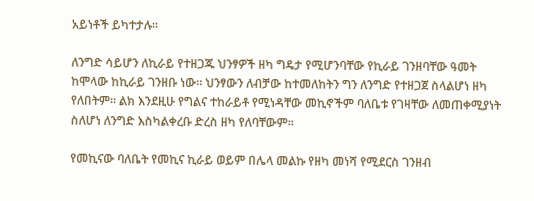አይነቶች ይካተታሉ።

ለንግድ ሳይሆን ለኪራይ የተዘጋጁ ህንፃዎች ዘካ ግዴታ የሚሆንባቸው የኪራይ ገንዘባቸው ዓመት ከሞላው ከኪራይ ገንዘቡ ነው። ህንፃውን ለብቻው ከተመለከትን ግን ለንግድ የተዘጋጀ ስላልሆነ ዘካ የለበትም። ልክ እንደዚሁ የግልና ተከራይቶ የሚነዳቸው መኪኖችም ባለቤቱ የገዛቸው ለመጠቀሚያነት ስለሆነ ለንግድ እስካልቀረቡ ድረስ ዘካ የለባቸውም።

የመኪናው ባለቤት የመኪና ኪራይ ወይም በሌላ መልኩ የዘካ መነሻ የሚደርስ ገንዘብ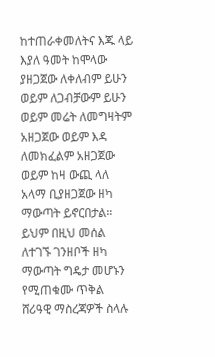ከተጠራቀመለትና እጁ ላይ እያለ ዓመት ከሞላው ያዘጋጀው ለቀለብም ይሁን ወይም ለጋብቻውም ይሁን ወይም መሬት ለመግዛትም አዘጋጀው ወይም እዳ ለመክፈልም አዘጋጀው ወይም ከዛ ውጪ ላለ አላማ ቢያዘጋጀው ዘካ ማውጣት ይኖርበታል። ይህም በዚህ መሰል ለተገኙ ገንዘቦች ዘካ ማውጣት ግዴታ መሆኑን የሚጠቁሙ ጥቅል ሸሪዓዊ ማስረጃዎች ስላሉ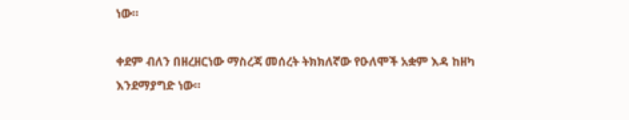ነው።

ቀደም ብለን በዘረዘርነው ማስረጃ መሰረት ትክክለኛው የዑለሞች አቋም እዳ ከዘካ እንደማያግድ ነው።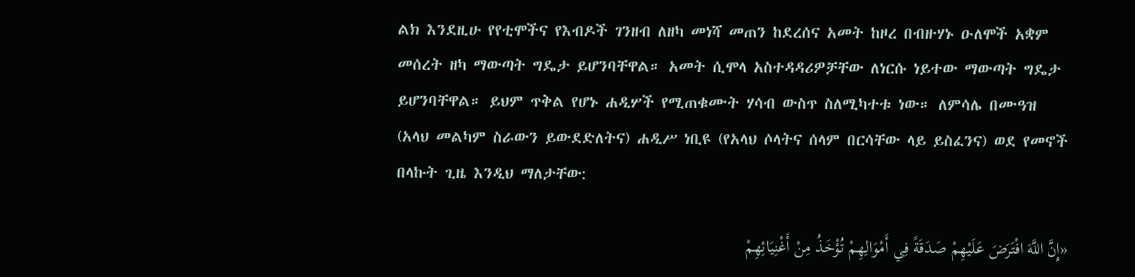ልክ እንደዚሁ የየቲሞችና የእብዶች ገንዘብ ለዘካ መነሻ መጠን ከደረሰና አመት ከዞረ በብዙሃኑ ዑለሞች አቋም መሰረት ዘካ ማውጣት ግዴታ ይሆንባቸዋል። አመት ሲሞላ አስተዳዳሪዎቻቸው ለነርሱ ነይተው ማውጣት ግዴታ ይሆንባቸዋል። ይህም ጥቅል የሆኑ ሐዲሦች የሚጠቁሙት ሃሳብ ውስጥ ስለሚካተቱ ነው። ለምሳሌ በሙዓዝ (አላህ መልካም ስራውን ይውደድለትና) ሐዲሥ ነቢዩ (የአላህ ሶላትና ሰላም በርሳቸው ላይ ይስፈንና) ወደ የመኖች በላኩት ጊዜ እንዲህ ማለታቸው:

«إِنَّ اللَّهَ افْتَرَضَ عَلَيْهِمْ صَدَقَةً فِي أَمْوَالِهِمْ تُؤْخَذُ مِنْ أَغْنِيَائِهِمْ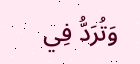وَتُرَدُّ فِي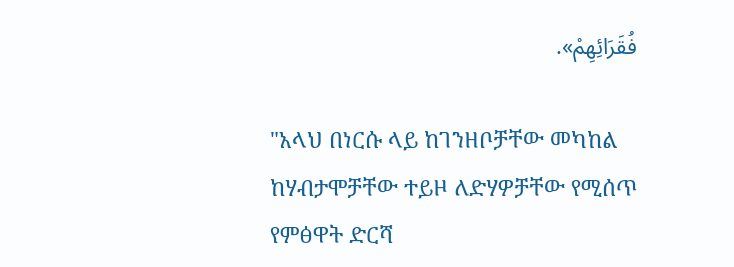فُقَرَائِهِمْ».

"አላህ በነርሱ ላይ ከገንዘቦቻቸው መካከል ከሃብታሞቻቸው ተይዞ ለድሃዎቻቸው የሚሰጥ የምፅዋት ድርሻ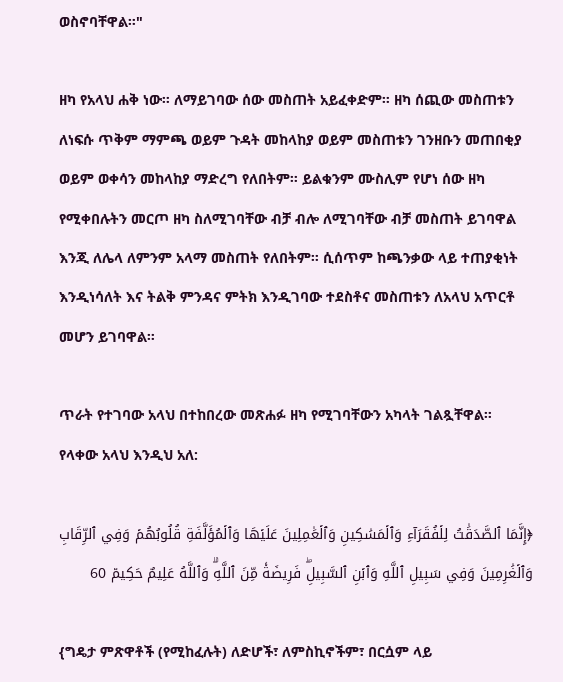ወስኖባቸዋል።"

ዘካ የአላህ ሐቅ ነው። ለማይገባው ሰው መስጠት አይፈቀድም። ዘካ ሰጪው መስጠቱን ለነፍሱ ጥቅም ማምጫ ወይም ጉዳት መከላከያ ወይም መስጠቱን ገንዘቡን መጠበቂያ ወይም ወቀሳን መከላከያ ማድረግ የለበትም። ይልቁንም ሙስሊም የሆነ ሰው ዘካ የሚቀበሉትን መርጦ ዘካ ስለሚገባቸው ብቻ ብሎ ለሚገባቸው ብቻ መስጠት ይገባዋል እንጂ ለሌላ ለምንም አላማ መስጠት የለበትም። ሲሰጥም ከጫንቃው ላይ ተጠያቂነት እንዲነሳለት እና ትልቅ ምንዳና ምትክ እንዲገባው ተደስቶና መስጠቱን ለአላህ አጥርቶ መሆን ይገባዋል።

ጥራት የተገባው አላህ በተከበረው መጽሐፉ ዘካ የሚገባቸውን አካላት ገልጿቸዋል። የላቀው አላህ እንዲህ አለ:

﴿إِنَّمَا ٱلصَّدَقَٰتُ لِلۡفُقَرَآءِ وَٱلۡمَسَٰكِينِ وَٱلۡعَٰمِلِينَ عَلَيۡهَا وَٱلۡمُؤَلَّفَةِ قُلُوبُهُمۡ وَفِي ٱلرِّقَابِ وَٱلۡغَٰرِمِينَ وَفِي سَبِيلِ ٱللَّهِ وَٱبۡنِ ٱلسَّبِيلِۖ فَرِيضَةٗ مِّنَ ٱللَّهِۗ وَٱللَّهُ عَلِيمٌ حَكِيمٞ 60

{ግዴታ ምጽዋቶች (የሚከፈሉት) ለድሆች፣ ለምስኪኖችም፣ በርሷም ላይ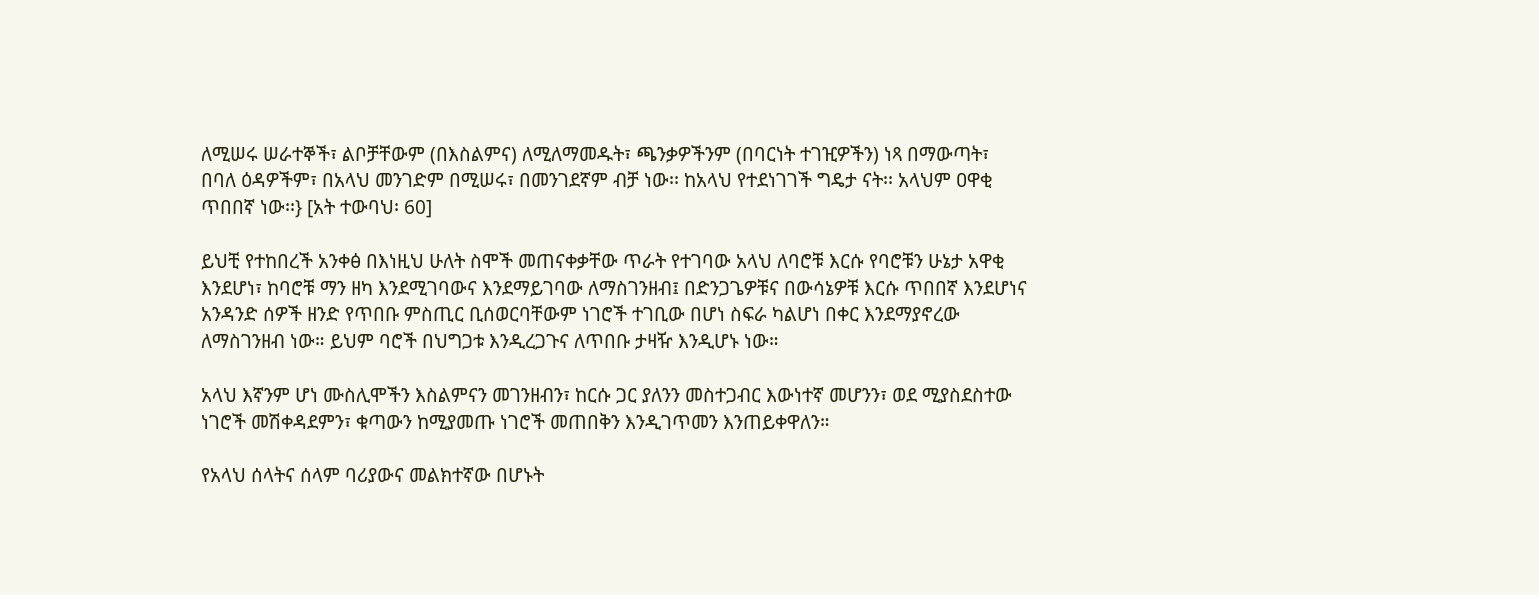ለሚሠሩ ሠራተኞች፣ ልቦቻቸውም (በእስልምና) ለሚለማመዱት፣ ጫንቃዎችንም (በባርነት ተገዢዎችን) ነጻ በማውጣት፣ በባለ ዕዳዎችም፣ በአላህ መንገድም በሚሠሩ፣ በመንገደኛም ብቻ ነው፡፡ ከአላህ የተደነገገች ግዴታ ናት፡፡ አላህም ዐዋቂ ጥበበኛ ነው፡፡} [አት ተውባህ፡ 60]

ይህቺ የተከበረች አንቀፅ በእነዚህ ሁለት ስሞች መጠናቀቃቸው ጥራት የተገባው አላህ ለባሮቹ እርሱ የባሮቹን ሁኔታ አዋቂ እንደሆነ፣ ከባሮቹ ማን ዘካ እንደሚገባውና እንደማይገባው ለማስገንዘብ፤ በድንጋጌዎቹና በውሳኔዎቹ እርሱ ጥበበኛ እንደሆነና አንዳንድ ሰዎች ዘንድ የጥበቡ ምስጢር ቢሰወርባቸውም ነገሮች ተገቢው በሆነ ስፍራ ካልሆነ በቀር እንደማያኖረው ለማስገንዘብ ነው። ይህም ባሮች በህግጋቱ እንዲረጋጉና ለጥበቡ ታዛዥ እንዲሆኑ ነው።

አላህ እኛንም ሆነ ሙስሊሞችን እስልምናን መገንዘብን፣ ከርሱ ጋር ያለንን መስተጋብር እውነተኛ መሆንን፣ ወደ ሚያስደስተው ነገሮች መሽቀዳደምን፣ ቁጣውን ከሚያመጡ ነገሮች መጠበቅን እንዲገጥመን እንጠይቀዋለን።

የአላህ ሰላትና ሰላም ባሪያውና መልክተኛው በሆኑት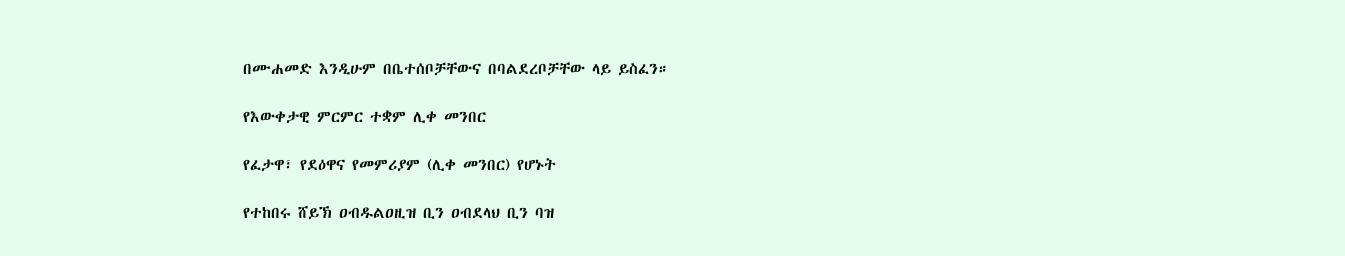በሙሐመድ እንዲሁም በቤተሰቦቻቸውና በባልደረቦቻቸው ላይ ይስፈን።

የእውቀታዊ ምርምር ተቋም ሊቀ መንበር

የፈታዋ፣ የደዕዋና የመምሪያም (ሊቀ መንበር) የሆኑት

የተከበሩ ሸይኽ ዐብዱልዐዚዝ ቢን ዐብደላህ ቢን ባዝ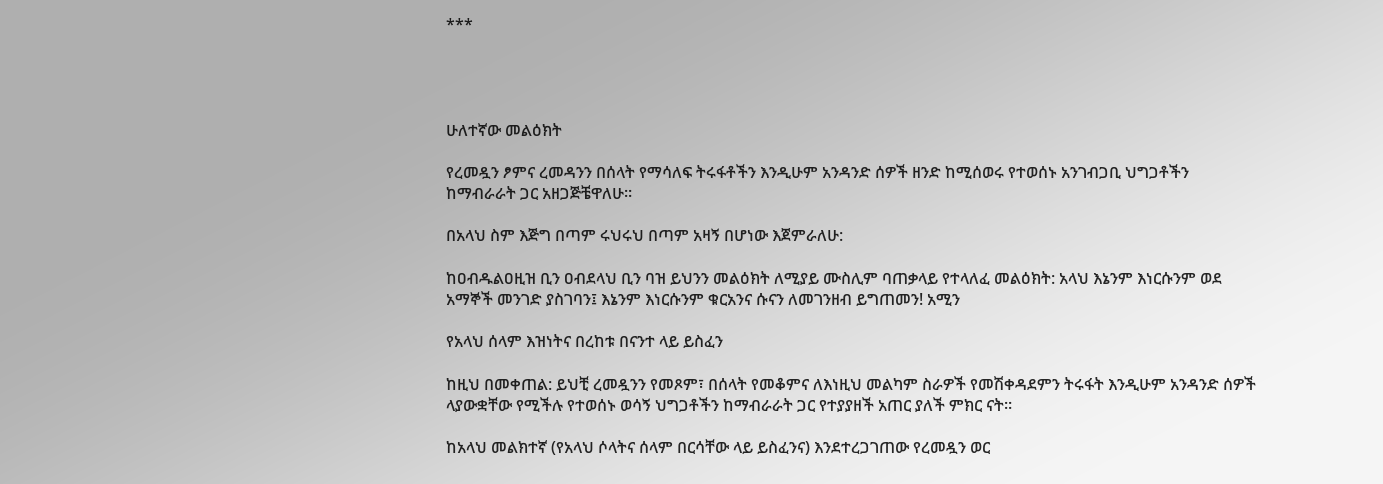***




ሁለተኛው መልዕክት

የረመዷን ፆምና ረመዳንን በሰላት የማሳለፍ ትሩፋቶችን እንዲሁም አንዳንድ ሰዎች ዘንድ ከሚሰወሩ የተወሰኑ አንገብጋቢ ህግጋቶችን ከማብራራት ጋር አዘጋጅቼዋለሁ።

በአላህ ስም እጅግ በጣም ሩህሩህ በጣም አዛኝ በሆነው እጀምራለሁ:

ከዐብዱልዐዚዝ ቢን ዐብደላህ ቢን ባዝ ይህንን መልዕክት ለሚያይ ሙስሊም ባጠቃላይ የተላለፈ መልዕክት: አላህ እኔንም እነርሱንም ወደ አማኞች መንገድ ያስገባን፤ እኔንም እነርሱንም ቁርአንና ሱናን ለመገንዘብ ይግጠመን! አሚን

የአላህ ሰላም እዝነትና በረከቱ በናንተ ላይ ይስፈን

ከዚህ በመቀጠል: ይህቺ ረመዷንን የመጾም፣ በሰላት የመቆምና ለእነዚህ መልካም ስራዎች የመሽቀዳደምን ትሩፋት እንዲሁም አንዳንድ ሰዎች ላያውቋቸው የሚችሉ የተወሰኑ ወሳኝ ህግጋቶችን ከማብራራት ጋር የተያያዘች አጠር ያለች ምክር ናት።

ከአላህ መልክተኛ (የአላህ ሶላትና ሰላም በርሳቸው ላይ ይስፈንና) እንደተረጋገጠው የረመዷን ወር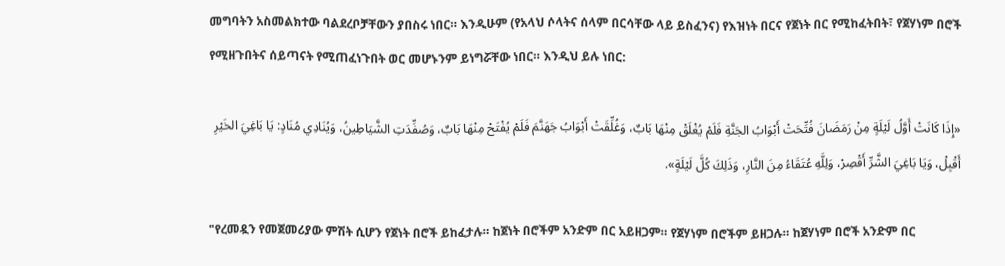መግባትን አስመልክተው ባልደረቦቻቸውን ያበስሩ ነበር። እንዲሁም (የአላህ ሶላትና ሰላም በርሳቸው ላይ ይስፈንና) የእዝነት በርና የጀነት በር የሚከፈትበት፣ የጀሃነም በሮች የሚዘጉበትና ሰይጣናት የሚጠፈነጉበት ወር መሆኑንም ይነግሯቸው ነበር። እንዲህ ይሉ ነበር:

«إِذَا كَانَتْ أَوَّلُ لَيْلَةٍ مِنْ رَمَضَانَ فُتِّحَتْ أَبْوَابُ الجَنَّةِ فَلَمْ يُغْلَقْ مِنْهَا بَابٌ، وَغُلِّقَتْ أَبْوَابُ جَهَنَّمَ فَلَمْ يُفْتَحْ مِنْهَا بَابٌ، وَصُفِّدَتِ الشَّيَاطِينُ، وَيُنَادِي مُنَادٍ: يَا بَاغِيَ الخَيْرِ أَقْبِلْ، وَيَا بَاغِيَ الشَّرِّ أَقْصِرْ، وَلِلَّهِ عُتَقَاءُ مِنَ النَّارِ، وَذَلِكَ كُلَّ لَيْلَةٍ».

"የረመዷን የመጀመሪያው ምሽት ሲሆን የጀነት በሮች ይከፈታሉ። ከጀነት በሮችም አንድም በር አይዘጋም። የጀሃነም በሮችም ይዘጋሉ። ከጀሃነም በሮች አንድም በር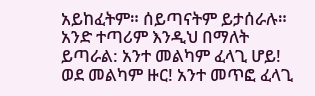አይከፈትም። ሰይጣናትም ይታሰራሉ። አንድ ተጣሪም እንዲህ በማለት ይጣራል: አንተ መልካም ፈላጊ ሆይ! ወደ መልካም ዙር! አንተ መጥፎ ፈላጊ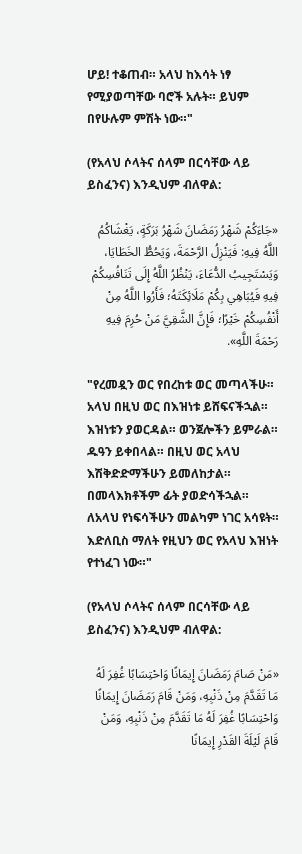ሆይ! ተቆጠብ። አላህ ከእሳት ነፃ የሚያወጣቸው ባሮች አሉት። ይህም በየሁሉም ምሽት ነው።"

(የአላህ ሶላትና ሰላም በርሳቸው ላይ ይስፈንና) እንዲህም ብለዋል:

«جَاءَكُمْ شَهْرُ رَمَضَانَ شَهْرُ بَرَكَةٍ، يَغْشَاكُمُ اللَّهُ فِيهِ: فَيَنْزِلُ الرَّحْمَةَ، وَيَحُطُّ الخَطَايَا، وَيَسْتَجِيبُ الدُّعَاءَ، يَنْظُرُ اللَّهُ إِلَى تَنَافُسِكُمْ فِيهِ فَيُبَاهِي بِكُمْ مَلَائِكَتَهُ؛ فَأَرُوا اللَّهُ مِنْ أَنْفُسِكُمْ خَيْرًا؛ فَإِنَّ الشَّقِيَّ مَنْ حُرِمَ فِيهِ رَحْمَةَ اللَّهِ».

"የረመዷን ወር የበረከቱ ወር መጣላችሁ። አላህ በዚህ ወር በእዝነቱ ይሸፍናችኋል። እዝነቱን ያወርዳል። ወንጀሎችን ይምራል። ዱዓን ይቀበላል። በዚህ ወር አላህ እሽቅድድማችሁን ይመለከታል። በመላእክቶችም ፊት ያወድሳችኋል። ለአላህ የነፍሳችሁን መልካም ነገር አሳዩት። እድለቢስ ማለት የዚህን ወር የአላህ እዝነት የተነፈገ ነው።"

(የአላህ ሶላትና ሰላም በርሳቸው ላይ ይስፈንና) እንዲህም ብለዋል:

«مَنْ صَامَ رَمَضَانَ إِيمَانًا وَاحْتِسَابًا غُفِرَ لَهُ مَا تَقَدَّمَ مِنْ ذَنْبِهِ، وَمَنْ قَامَ رَمَضَانَ إِيمَانًا وَاحْتِسَابًا غُفِرَ لَهُ مَا تَقَدَّمَ مِنْ ذَنْبِهِ، وَمَنْ قَامَ لَيْلَةَ القَدْرِ إِيمَانًا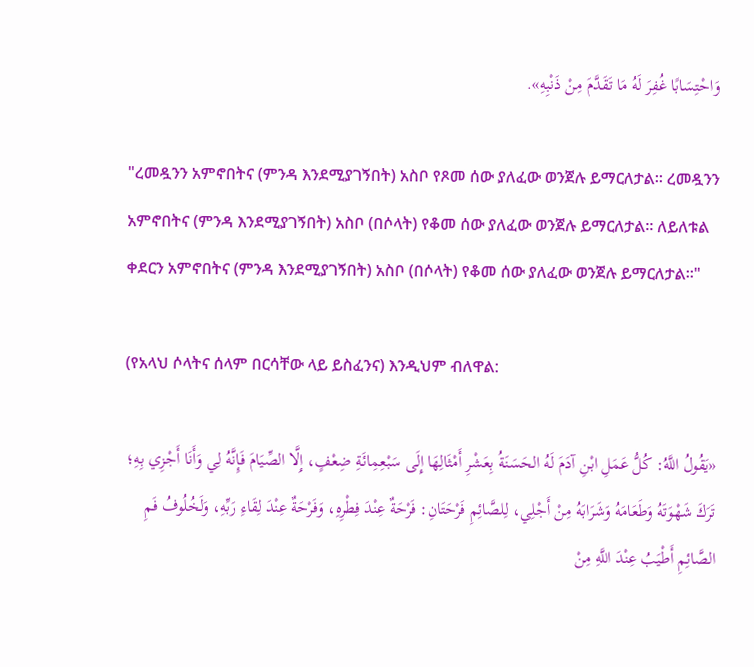وَاحْتِسَابًا غُفِرَ لَهُ مَا تَقَدَّمَ مِنْ ذَنْبِهِ».

"ረመዷንን አምኖበትና (ምንዳ እንደሚያገኝበት) አስቦ የጾመ ሰው ያለፈው ወንጀሉ ይማርለታል። ረመዷንን አምኖበትና (ምንዳ እንደሚያገኝበት) አስቦ (በሶላት) የቆመ ሰው ያለፈው ወንጀሉ ይማርለታል። ለይለቱል ቀደርን አምኖበትና (ምንዳ እንደሚያገኝበት) አስቦ (በሶላት) የቆመ ሰው ያለፈው ወንጀሉ ይማርለታል።"

(የአላህ ሶላትና ሰላም በርሳቸው ላይ ይስፈንና) እንዲህም ብለዋል:

«يَقُولُ اللَّهُ: كُلُّ عَمَلِ ابْنِ آدَمَ لَهُ الحَسَنَةُ بِعَشْرِ أَمْثَالِهَا إِلَى سَبْعِمِائَةِ ضِعْفٍ، إِلَّا الصِّيَامَ فَإِنَّهُ لِي وَأَنَا أَجْزِي بِهِ؛ تَرَكَ شَهْوَتَهُ وَطَعَامَهُ وَشَرَابَهُ مِنْ أَجْلِي، لِلصَّائِمِ فَرْحَتَانِ: فَرْحَةٌ عِنْدَ فِطْرِهِ، وَفَرْحَةٌ عِنْدَ لِقَاءِ رَبِّهِ، وَلَخُلُوفُ فَمِ الصَّائِمِ أَطْيَبُ عِنْدَ اللَّهِ مِنْ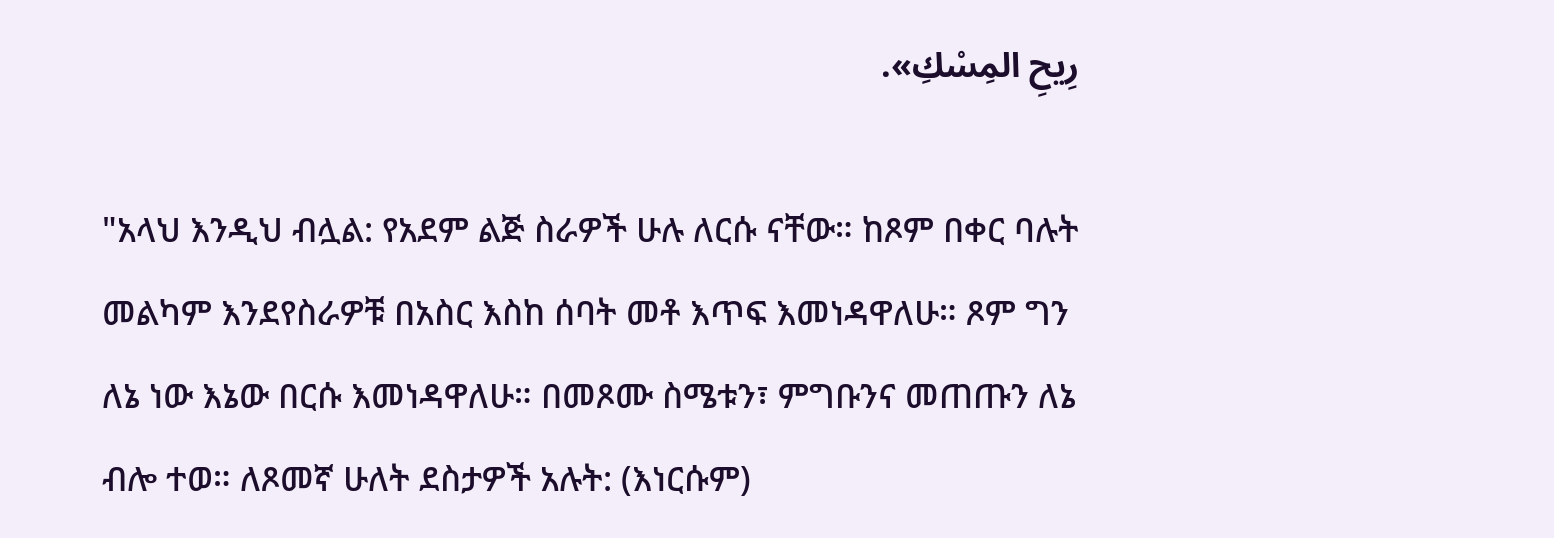رِيحِ المِسْكِ».

"አላህ እንዲህ ብሏል: የአደም ልጅ ስራዎች ሁሉ ለርሱ ናቸው። ከጾም በቀር ባሉት መልካም እንደየስራዎቹ በአስር እስከ ሰባት መቶ እጥፍ እመነዳዋለሁ። ጾም ግን ለኔ ነው እኔው በርሱ እመነዳዋለሁ። በመጾሙ ስሜቱን፣ ምግቡንና መጠጡን ለኔ ብሎ ተወ። ለጾመኛ ሁለት ደስታዎች አሉት: (እነርሱም)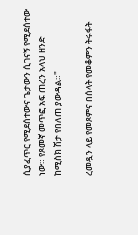ሲያፈጥር የሚደሰተውና ጌታውን ሲገናኝ የሚደሰተው ነው። የጾመኛ መጥፎ አፍ ጠረን አላህ ዘንድ ከሚስክ ሽታ የበለጠ ያውዳል።"

ረመዷን ላይ የመጾምና በሰላት የመቆምን ትሩፋት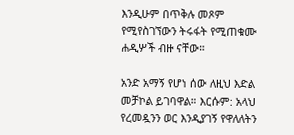እንዲሁም በጥቅሉ መጾም የሚየስገኘውን ትሩፋት የሚጠቁሙ ሐዲሦች ብዙ ናቸው።

አንድ አማኝ የሆነ ሰው ለዚህ እድል መቻኮል ይገባዋል። እርሱም: አላህ የረመዷንን ወር እንዲያገኝ የዋለለትን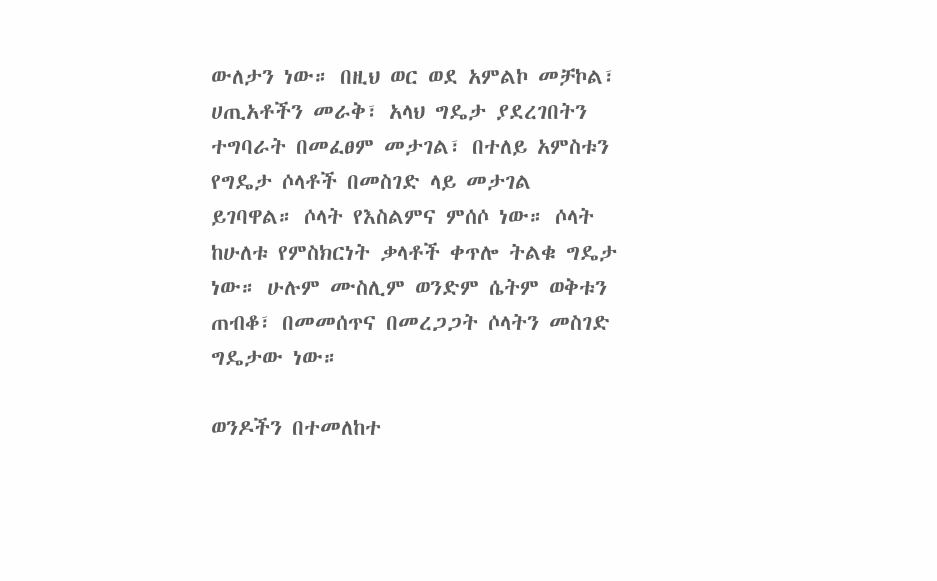ውለታን ነው። በዚህ ወር ወደ አምልኮ መቻኮል፣ ሀጢአቶችን መራቅ፣ አላህ ግዴታ ያደረገበትን ተግባራት በመፈፀም መታገል፣ በተለይ አምስቱን የግዴታ ሶላቶች በመስገድ ላይ መታገል ይገባዋል። ሶላት የእስልምና ምሰሶ ነው። ሶላት ከሁለቱ የምስክርነት ቃላቶች ቀጥሎ ትልቁ ግዴታ ነው። ሁሉም ሙስሊም ወንድም ሴትም ወቅቱን ጠብቆ፣ በመመሰጥና በመረጋጋት ሶላትን መስገድ ግዴታው ነው።

ወንዶችን በተመለከተ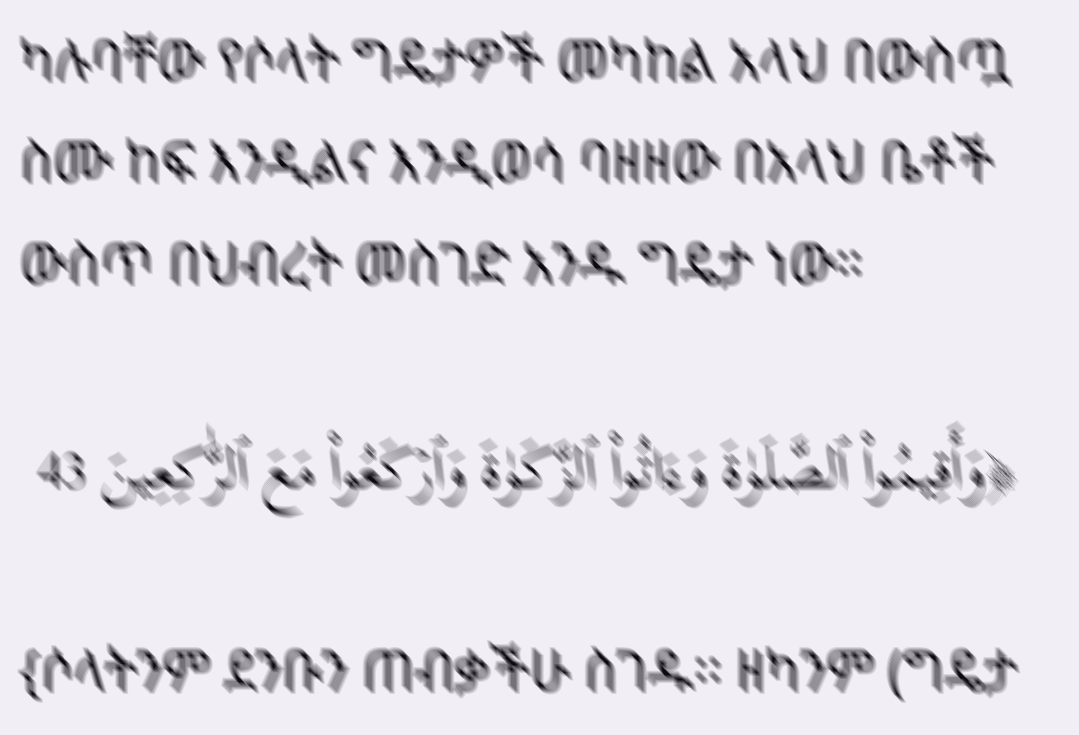ካሉባቸው የሶላት ግዴታዎች መካከል አላህ በውስጧ ስሙ ከፍ እንዲልና እንዲወሳ ባዘዘው በአላህ ቤቶች ውስጥ በህብረት መስገድ አንዱ ግዴታ ነው።

﴿وَأَقِيمُواْ ٱلصَّلَوٰةَ وَءَاتُواْ ٱلزَّكَوٰةَ وَٱرۡكَعُواْ مَعَ ٱلرَّٰكِعِينَ 43

{ሶላትንም ደንቡን ጠብቃችሁ ስገዱ፡፡ ዘካንም (ግዴታ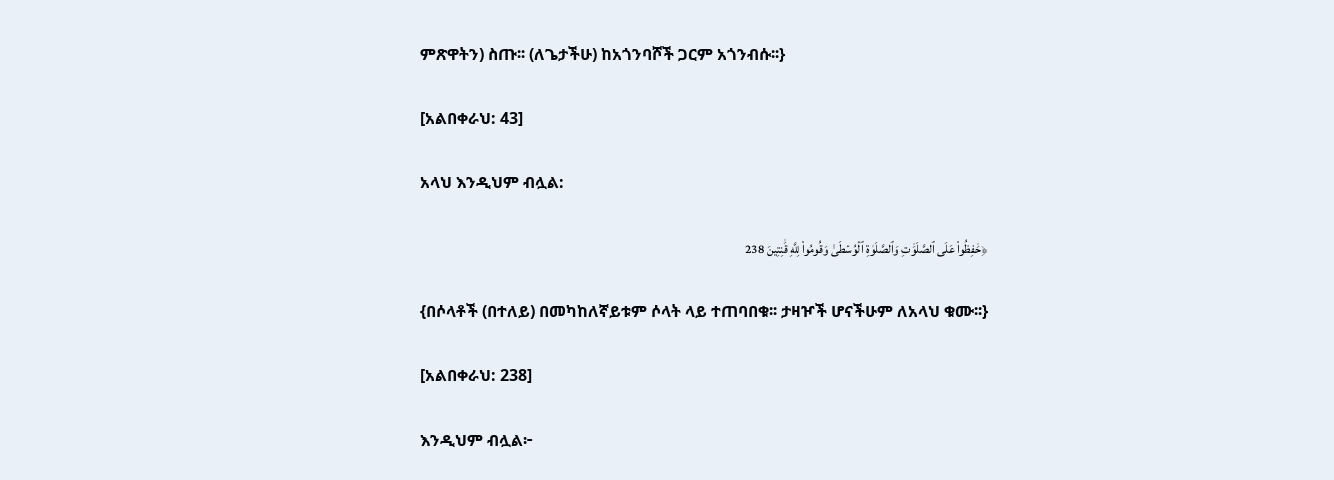ምጽዋትን) ስጡ፡፡ (ለጌታችሁ) ከአጎንባሾች ጋርም አጎንብሱ፡፡}

[አልበቀራህ: 43]

አላህ እንዲህም ብሏል:

﴿حَٰفِظُواْ عَلَى ٱلصَّلَوَٰتِ وَٱلصَّلَوٰةِ ٱلۡوُسۡطَىٰ وَقُومُواْ لِلَّهِ قَٰنِتِينَ 238

{በሶላቶች (በተለይ) በመካከለኛይቱም ሶላት ላይ ተጠባበቁ፡፡ ታዛዦች ሆናችሁም ለአላህ ቁሙ፡፡}

[አልበቀራህ: 238]

እንዲህም ብሏል፦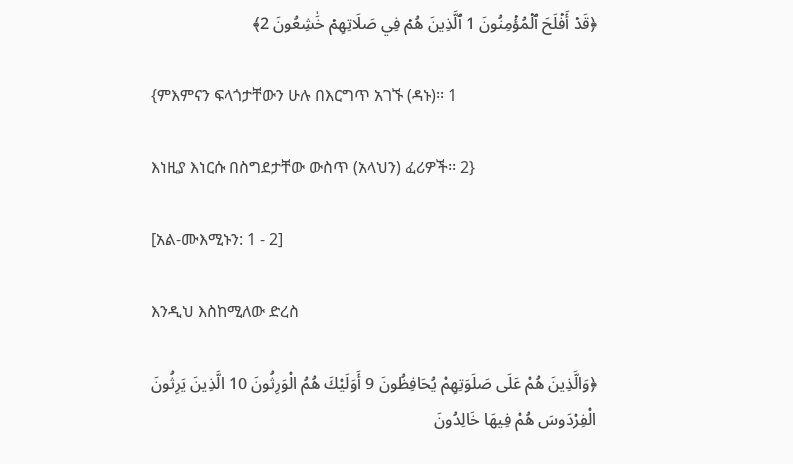﴿قَدۡ أَفۡلَحَ ٱلۡمُؤۡمِنُونَ 1 ٱلَّذِينَ هُمۡ فِي صَلَاتِهِمۡ خَٰشِعُونَ 2﴾

{ምእምናን ፍላጎታቸውን ሁሉ በእርግጥ አገኙ (ዳኑ)፡፡ 1

እነዚያ እነርሱ በስግደታቸው ውስጥ (አላህን) ፈሪዎች፡፡ 2}

[አል-ሙእሚኑን: 1 - 2]

እንዲህ እስከሚለው ድረስ

﴿وَالَّذِينَ هُمْ عَلَى صَلَوَتِهِمْ يُحَافِظُونَ 9 أَوَلَيْكَ هُمُ الْوَرِثُونَ 10 الَّذِينَ يَرِثُونَ الْفِرْدَوسَ هُمْ فِيهَا خَالِدُونَ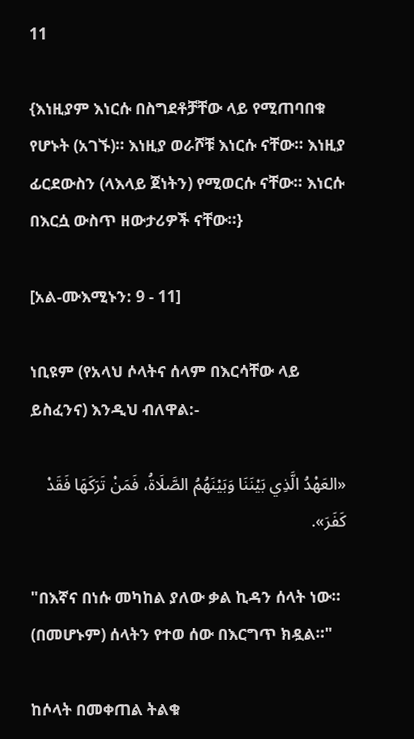11

{እነዚያም እነርሱ በስግደቶቻቸው ላይ የሚጠባበቁ የሆኑት (አገኙ)። እነዚያ ወራሾቹ እነርሱ ናቸው። እነዚያ ፊርደውስን (ላእላይ ጀነትን) የሚወርሱ ናቸው። እነርሱ በእርሷ ውስጥ ዘውታሪዎች ናቸው።}

[አል-ሙእሚኑን: 9 - 11]

ነቢዩም (የአላህ ሶላትና ሰላም በእርሳቸው ላይ ይስፈንና) እንዲህ ብለዋል:-

«العَهْدُ الَّذِي بَيْنَنَا وَبَيْنَهُمُ الصَّلَاةُ، فَمَنْ تَرَكَهَا فَقَدْ كَفَرَ».

"በእኛና በነሱ መካከል ያለው ቃል ኪዳን ሰላት ነው። (በመሆኑም) ሰላትን የተወ ሰው በእርግጥ ክዷል።"

ከሶላት በመቀጠል ትልቁ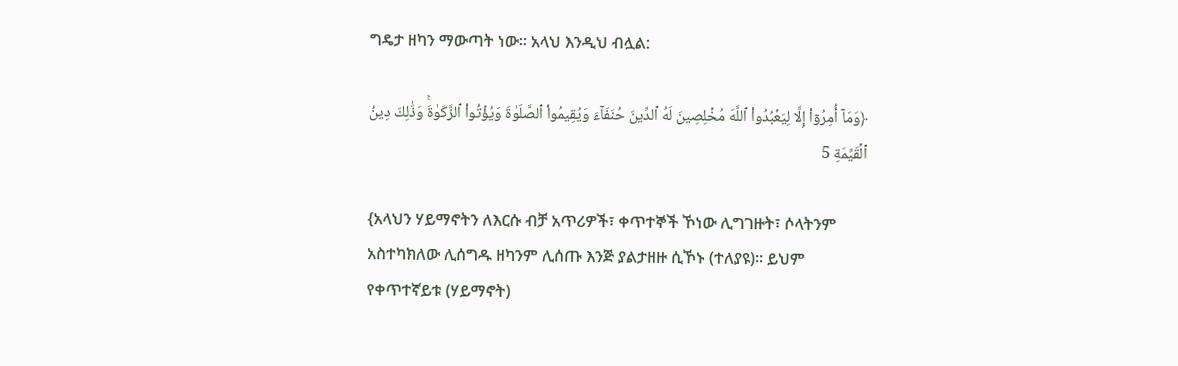ግዴታ ዘካን ማውጣት ነው። አላህ እንዲህ ብሏል:

﴿وَمَآ أُمِرُوٓاْ إِلَّا لِيَعۡبُدُواْ ٱللَّهَ مُخۡلِصِينَ لَهُ ٱلدِّينَ حُنَفَآءَ وَيُقِيمُواْ ٱلصَّلَوٰةَ وَيُؤۡتُواْ ٱلزَّكَوٰةَۚ وَذَٰلِكَ دِينُ ٱلۡقَيِّمَةِ 5

{አላህን ሃይማኖትን ለእርሱ ብቻ አጥሪዎች፣ ቀጥተኞች ኾነው ሊግገዙት፣ ሶላትንም አስተካክለው ሊሰግዱ ዘካንም ሊሰጡ እንጅ ያልታዘዙ ሲኾኑ (ተለያዩ)፡፡ ይህም የቀጥተኛይቱ (ሃይማኖት)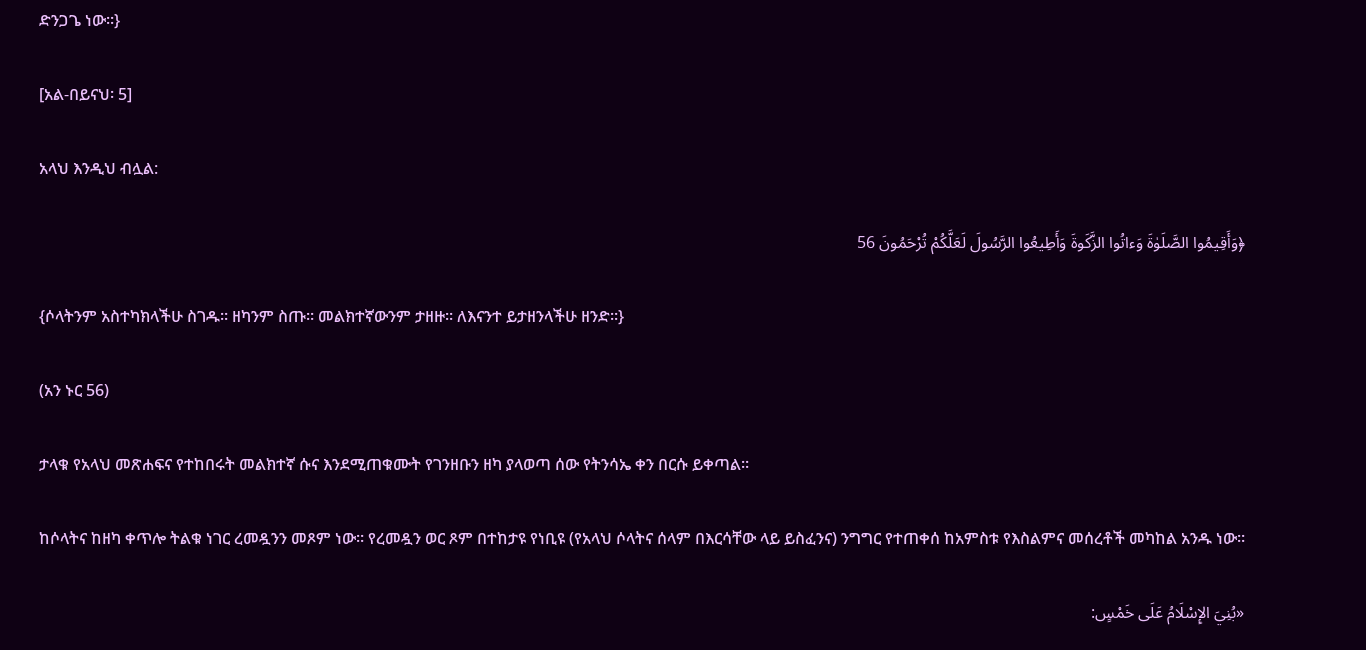ድንጋጌ ነው፡፡}

[አል-በይናህ፡ 5]

አላህ እንዲህ ብሏል:

﴿وَأَقِيمُوا الصَّلَوٰةَ وَءاتُوا الزَّكَوةَ وَأَطِيعُوا الرَّسُولَ لَعَلَّكُمْ تُرْحَمُونَ 56

{ሶላትንም አስተካክላችሁ ስገዱ። ዘካንም ስጡ። መልክተኛውንም ታዘዙ። ለእናንተ ይታዘንላችሁ ዘንድ።}

(አን ኑር 56)

ታላቁ የአላህ መጽሐፍና የተከበሩት መልክተኛ ሱና እንደሚጠቁሙት የገንዘቡን ዘካ ያላወጣ ሰው የትንሳኤ ቀን በርሱ ይቀጣል።

ከሶላትና ከዘካ ቀጥሎ ትልቁ ነገር ረመዷንን መጾም ነው። የረመዷን ወር ጾም በተከታዩ የነቢዩ (የአላህ ሶላትና ሰላም በእርሳቸው ላይ ይስፈንና) ንግግር የተጠቀሰ ከአምስቱ የእስልምና መሰረቶች መካከል አንዱ ነው።

«بُنِيَ الإِسْلَامُ عَلَى خَمْسٍ: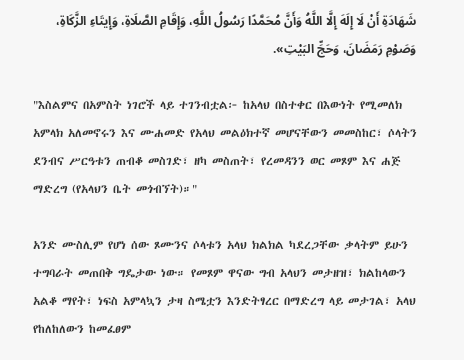شَهَادَةِ أَنْ لَا إِلَهَ إِلَّا اللَّهُ وَأَنَّ مُحَمَّدًا رَسُولُ اللَّهِ، وَإِقَامِ الصَّلَاةِ، وَإِيتَاءِ الزَّكَاةِ، وَصَوْمِ رَمَضَانَ، وَحَجِّ البَيْتِ».

"እስልምና በአምስት ነገሮች ላይ ተገንብቷል፦ ከአላህ በስተቀር በእውነት የሚመለክ አምላክ አለመኖሩን እና ሙሐመድ የአላህ መልዕክተኛ መሆናቸውን መመስከር፣ ሶላትን ደንብና ሥርዓቱን ጠብቆ መስገድ፣ ዘካ መስጠት፣ የረመዳንን ወር መጾም እና ሐጅ ማድረግ (የአላህን ቤት መጎብኘት)።"

አንድ ሙስሊም የሆነ ሰው ጾሙንና ሶላቱን አላህ ክልክል ካደረጋቸው ቃላትም ይሁን ተግባራት መጠበቅ ግዴታው ነው። የመጾም ዋናው ግብ አላህን መታዘዝ፣ ክልከላውን አልቆ ማየት፣ ነፍስ አምላኳን ታዛ ስሜቷን እንድትፃረር በማድረግ ላይ መታገል፣ አላህ የከለከለውን ከመፈፀም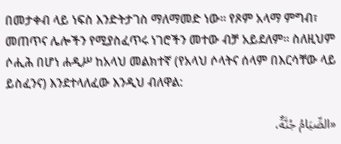በመታቀብ ላይ ነፍስ እንድትታገስ ማለማመድ ነው። የጾም አላማ ምግብ፣ መጠጥና ሌሎችን የሚያስፈጥሩ ነገሮችን መተው ብቻ አይደለም። ስለዚህም ሶሒሕ በሆነ ሐዲሥ ከአላህ መልክተኛ (የአላህ ሶላትና ሰላም በእርሳቸው ላይ ይስፈንና) እንደተላለፈው እንዲህ ብለዋል:

«الصِّيَامُ جُنَّةٌ،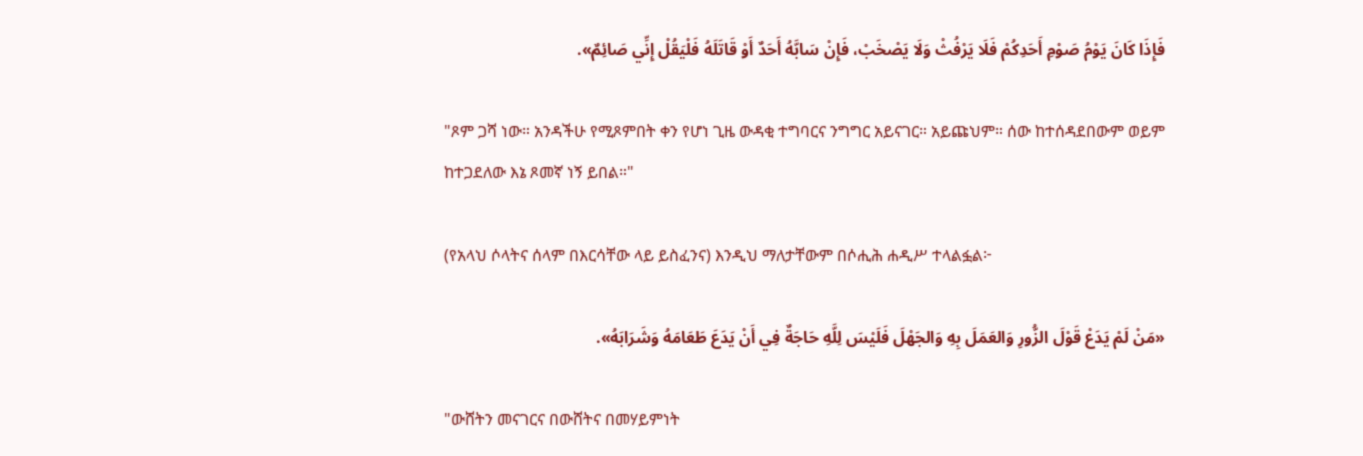فَإِذَا كَانَ يَوْمُ صَوْمِ أَحَدِكُمْ فَلَا يَرْفُثْ وَلَا يَصْخَبْ، فَإِنْ سَابَّهُ أَحَدٌ أَوْ قَاتَلَهُ فَلْيَقُلْ إِنِّي صَائِمٌ».

"ጾም ጋሻ ነው። አንዳችሁ የሚጾምበት ቀን የሆነ ጊዜ ውዳቂ ተግባርና ንግግር አይናገር። አይጩህም። ሰው ከተሰዳደበውም ወይም ከተጋደለው እኔ ጾመኛ ነኝ ይበል።"

(የአላህ ሶላትና ሰላም በእርሳቸው ላይ ይስፈንና) እንዲህ ማለታቸውም በሶሒሕ ሐዲሥ ተላልፏል፦

«مَنْ لَمْ يَدَعْ قَوْلَ الزُّورِ وَالعَمَلَ بِهِ وَالجَهْلَ فَلَيْسَ لِلَّهِ حَاجَةٌ فِي أَنْ يَدَعَ طَعَامَهُ وَشَرَابَهُ».

"ውሸትን መናገርና በውሸትና በመሃይምነት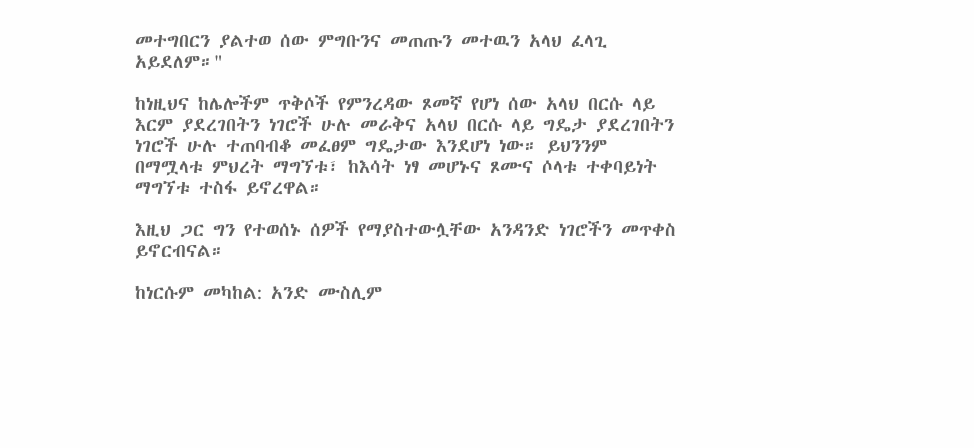መተግበርን ያልተወ ሰው ምግቡንና መጠጡን መተዉን አላህ ፈላጊ አይደለም።"

ከነዚህና ከሌሎችም ጥቅሶች የምንረዳው ጾመኛ የሆነ ሰው አላህ በርሱ ላይ እርም ያደረገበትን ነገሮች ሁሉ መራቅና አላህ በርሱ ላይ ግዴታ ያደረገበትን ነገሮች ሁሉ ተጠባብቆ መፈፀም ግዴታው እንደሆነ ነው። ይህንንም በማሟላቱ ምህረት ማግኘቱ፣ ከእሳት ነፃ መሆኑና ጾሙና ሶላቱ ተቀባይነት ማግኘቱ ተስፋ ይኖረዋል።

እዚህ ጋር ግን የተወሰኑ ሰዎች የማያስተውሏቸው አንዳንድ ነገሮችን መጥቀስ ይኖርብናል።

ከነርሱም መካከል: አንድ ሙስሊም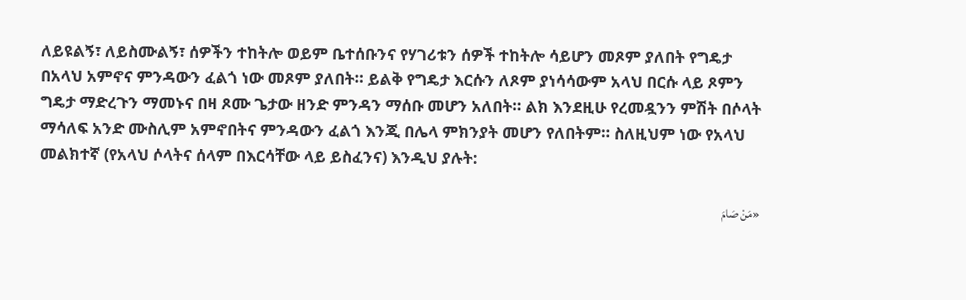ለይዩልኝ፣ ለይስሙልኝ፣ ሰዎችን ተከትሎ ወይም ቤተሰቡንና የሃገሪቱን ሰዎች ተከትሎ ሳይሆን መጾም ያለበት የግዴታ በአላህ አምኖና ምንዳውን ፈልጎ ነው መጾም ያለበት። ይልቅ የግዴታ እርሱን ለጾም ያነሳሳውም አላህ በርሱ ላይ ጾምን ግዴታ ማድረጉን ማመኑና በዛ ጾሙ ጌታው ዘንድ ምንዳን ማሰቡ መሆን አለበት። ልክ እንደዚሁ የረመዷንን ምሽት በሶላት ማሳለፍ አንድ ሙስሊም አምኖበትና ምንዳውን ፈልጎ እንጂ በሌላ ምክንያት መሆን የለበትም። ስለዚህም ነው የአላህ መልክተኛ (የአላህ ሶላትና ሰላም በእርሳቸው ላይ ይስፈንና) እንዲህ ያሉት:

«مَنْ صَامَ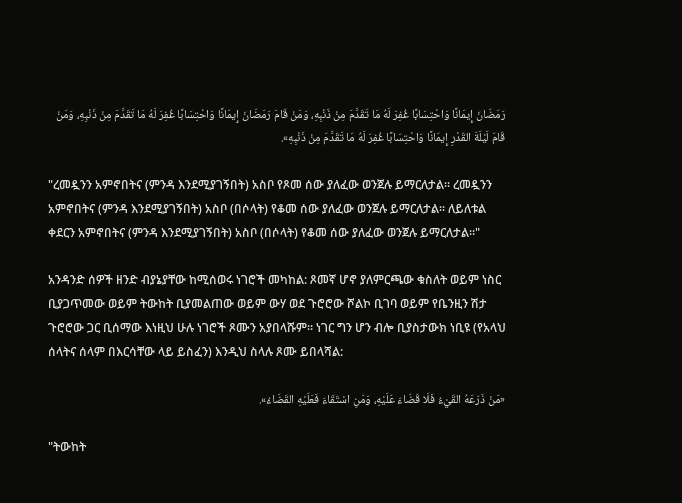رَمَضَانَ إِيمَانًا وَاحْتِسَابًا غُفِرَ لَهُ مَا تَقَدَّمَ مِنْ ذَنْبِهِ، وَمَنْ قَامَ رَمَضَانَ إِيمَانًا وَاحْتِسَابًا غُفِرَ لَهُ مَا تَقَدَّمَ مِنْ ذَنْبِهِ، وَمَنْ قَامَ لَيْلَةَ القَدْرِ إِيمَانًا وَاحْتِسَابًا غُفِرَ لَهُ مَا تَقَدَّمَ مِنْ ذَنْبِهِ».

"ረመዷንን አምኖበትና (ምንዳ እንደሚያገኝበት) አስቦ የጾመ ሰው ያለፈው ወንጀሉ ይማርለታል። ረመዷንን አምኖበትና (ምንዳ እንደሚያገኝበት) አስቦ (በሶላት) የቆመ ሰው ያለፈው ወንጀሉ ይማርለታል። ለይለቱል ቀደርን አምኖበትና (ምንዳ እንደሚያገኝበት) አስቦ (በሶላት) የቆመ ሰው ያለፈው ወንጀሉ ይማርለታል።"

አንዳንድ ሰዎች ዘንድ ብያኔያቸው ከሚሰወሩ ነገሮች መካከል: ጾመኛ ሆኖ ያለምርጫው ቁስለት ወይም ነስር ቢያጋጥመው ወይም ትውከት ቢያመልጠው ወይም ውሃ ወደ ጉሮሮው ሾልኮ ቢገባ ወይም የቤንዚን ሽታ ጉሮሮው ጋር ቢሰማው እነዚህ ሁሉ ነገሮች ጾሙን አያበላሹም። ነገር ግን ሆን ብሎ ቢያስታውክ ነቢዩ (የአላህ ሰላትና ሰላም በእርሳቸው ላይ ይስፈን) እንዲህ ስላሉ ጾሙ ይበላሻል:

«مَنْ ذَرَعَهُ القَيْءُ فَلَا قَضَاءَ عَلَيْهِ، وَمَنِ اسْتَقَاءَ فَعَلَيْهِ القَضَاءُ».

"ትውከት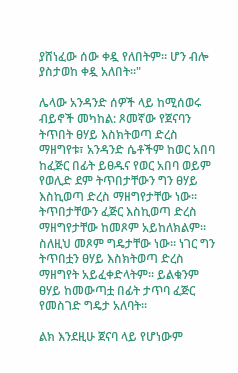ያሸነፈው ሰው ቀዷ የለበትም። ሆን ብሎ ያስታወከ ቀዷ አለበት።"

ሌላው አንዳንድ ሰዎች ላይ ከሚሰወሩ ብይኖች መካከል: ጾመኛው የጀናባን ትጥበት ፀሃይ እስክትወጣ ድረስ ማዘግየቱ፣ አንዳንድ ሴቶችም ከወር አበባ ከፈጅር በፊት ይፀዱና የወር አበባ ወይም የወሊድ ደም ትጥበታቸውን ግን ፀሃይ እስኪወጣ ድረስ ማዘግየታቸው ነው። ትጥበታቸውን ፈጅር እስኪወጣ ድረስ ማዘግየታቸው ከመጾም አይከለክልም። ስለዚህ መጾም ግዴታቸው ነው። ነገር ግን ትጥበቷን ፀሃይ እስክትወጣ ድረስ ማዘግየት አይፈቀድላትም። ይልቁንም ፀሃይ ከመውጣቷ በፊት ታጥባ ፈጅር የመስገድ ግዴታ አለባት።

ልክ እንደዚሁ ጀናባ ላይ የሆነውም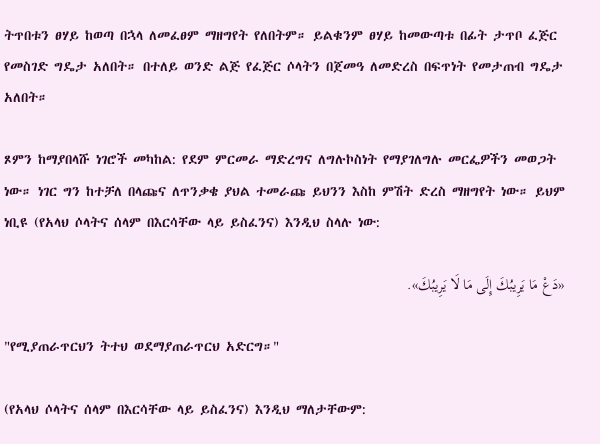ትጥበቱን ፀሃይ ከወጣ በኋላ ለመፈፀም ማዘግየት የለበትም። ይልቁንም ፀሃይ ከመውጣቱ በፊት ታጥቦ ፈጅር የመስገድ ግዴታ አለበት። በተለይ ወንድ ልጅ የፈጅር ሶላትን በጀመዓ ለመድረስ በፍጥነት የመታጠብ ግዴታ አለበት።

ጾምን ከማያበላሹ ነገሮች መካከል: የደም ምርመራ ማድረግና ለግሉኮስነት የማያገለግሉ መርፌዎችን መወጋት ነው። ነገር ግን ከተቻለ በላጩና ለጥንቃቄ ያህል ተመራጩ ይህንን እስከ ምሽት ድረስ ማዘግየት ነው። ይህም ነቢዩ (የአላህ ሶላትና ሰላም በእርሳቸው ላይ ይስፈንና) እንዲህ ስላሉ ነው:

«دَعْ مَا يَرِيبُكَ إِلَى مَا لَا يَرِيبُكَ».

"የሚያጠራጥርህን ትተህ ወደማያጠራጥርህ አድርግ።"

(የአላህ ሶላትና ሰላም በእርሳቸው ላይ ይስፈንና) እንዲህ ማለታቸውም: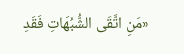«مَنِ اتَّقَى الشُّبُهَاتِ فَقَدِ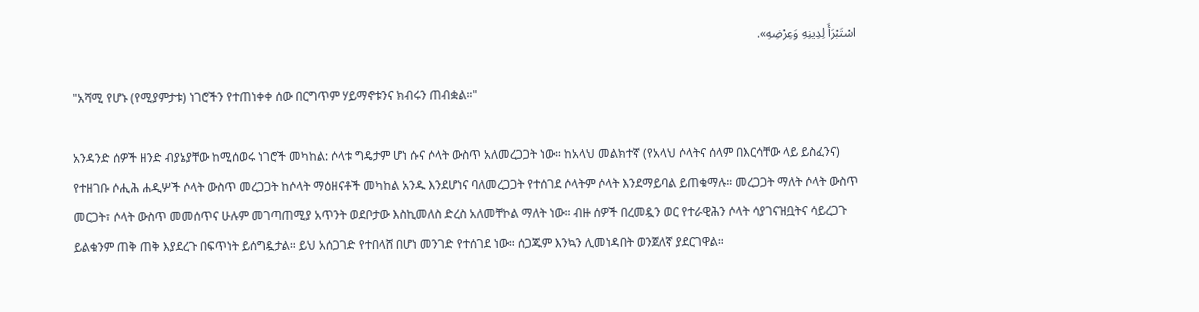اسْتَبْرَأَ لِدِينِهِ وَعِرْضِهِ».

"አሻሚ የሆኑ (የሚያምታቱ) ነገሮችን የተጠነቀቀ ሰው በርግጥም ሃይማኖቱንና ክብሩን ጠብቋል።"

አንዳንድ ሰዎች ዘንድ ብያኔያቸው ከሚሰወሩ ነገሮች መካከል: ሶላቱ ግዴታም ሆነ ሱና ሶላት ውስጥ አለመረጋጋት ነው። ከአላህ መልክተኛ (የአላህ ሶላትና ሰላም በእርሳቸው ላይ ይስፈንና) የተዘገቡ ሶሒሕ ሐዲሦች ሶላት ውስጥ መረጋጋት ከሶላት ማዕዘናቶች መካከል አንዱ እንደሆነና ባለመረጋጋት የተሰገደ ሶላትም ሶላት እንደማይባል ይጠቁማሉ። መረጋጋት ማለት ሶላት ውስጥ መርጋት፣ ሶላት ውስጥ መመሰጥና ሁሉም መገጣጠሚያ አጥንት ወደቦታው እስኪመለስ ድረስ አለመቸኮል ማለት ነው። ብዙ ሰዎች በረመዷን ወር የተራዊሕን ሶላት ሳያገናዝቧትና ሳይረጋጉ ይልቁንም ጠቅ ጠቅ እያደረጉ በፍጥነት ይሰግዷታል። ይህ አሰጋገድ የተበላሸ በሆነ መንገድ የተሰገደ ነው። ሰጋጁም እንኳን ሊመነዳበት ወንጀለኛ ያደርገዋል።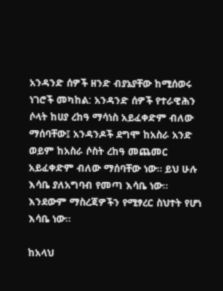አንዳንድ ሰዎች ዘንድ ብያኔያቸው ከሚሰወሩ ነገሮች መካከል: አንዳንድ ሰዎች የተራዊሕን ሶላት ከሀያ ረከዓ ማሳነስ አይፈቀድም ብለው ማሰባቸው፤ አንዳንዶች ደግሞ ከአስራ አንድ ወይም ከአስራ ሶስት ረከዓ መጨመር አይፈቀድም ብለው ማሰባቸው ነው። ይህ ሁሉ እሳቤ ያለአግባብ የመጣ እሳቤ ነው። እንደውም ማስረጃዎችን የሚፃረር ስህተት የሆነ እሳቤ ነው።

ከአላህ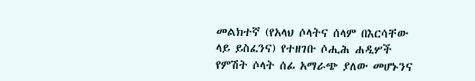መልክተኛ (የአላህ ሶላትና ሰላም በእርሳቸው ላይ ይስፈንና) የተዘገቡ ሶሒሕ ሐዲሦች የምሽት ሶላት ሰፊ አማራጭ ያለው መሆኑንና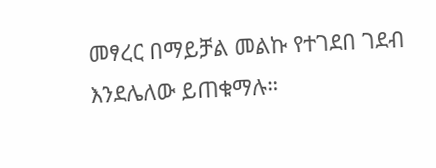መፃረር በማይቻል መልኩ የተገደበ ገደብ እንደሌለው ይጠቁማሉ።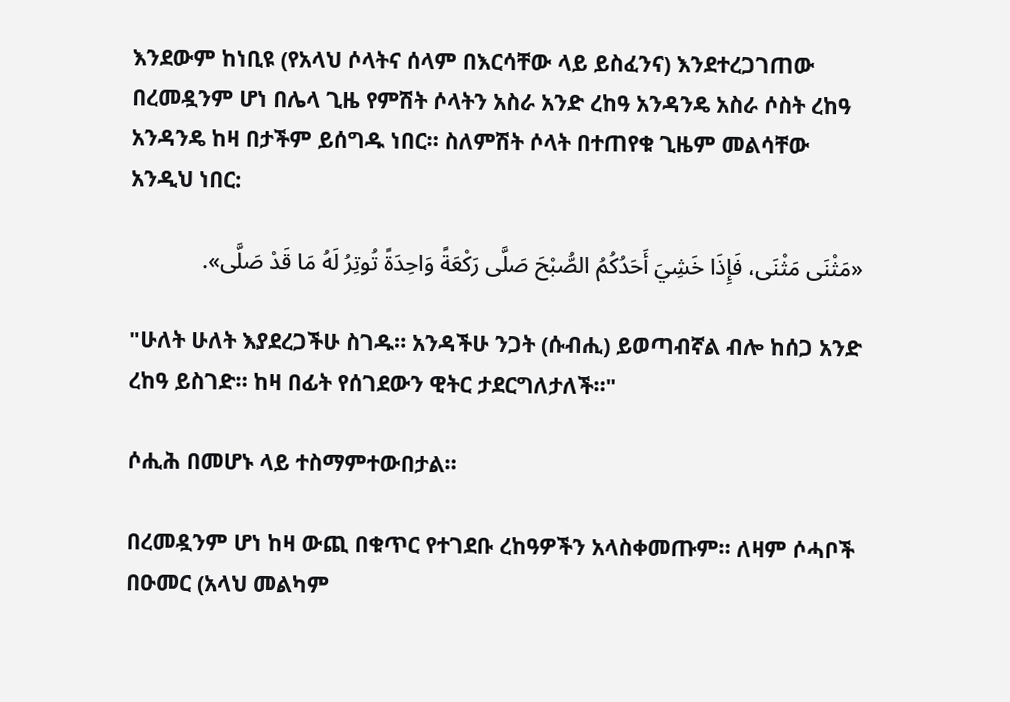እንደውም ከነቢዩ (የአላህ ሶላትና ሰላም በእርሳቸው ላይ ይስፈንና) እንደተረጋገጠው በረመዷንም ሆነ በሌላ ጊዜ የምሽት ሶላትን አስራ አንድ ረከዓ አንዳንዴ አስራ ሶስት ረከዓ አንዳንዴ ከዛ በታችም ይሰግዱ ነበር። ስለምሽት ሶላት በተጠየቁ ጊዜም መልሳቸው አንዲህ ነበር:

«مَثْنَى مَثْنَى، فَإِذَا خَشِيَ أَحَدُكُمُ الصُّبْحَ صَلَّى رَكْعَةً وَاحِدَةً تُوتِرُ لَهُ مَا قَدْ صَلَّى».

"ሁለት ሁለት እያደረጋችሁ ስገዱ። አንዳችሁ ንጋት (ሱብሒ) ይወጣብኛል ብሎ ከሰጋ አንድ ረከዓ ይስገድ። ከዛ በፊት የሰገደውን ዊትር ታደርግለታለች።"

ሶሒሕ በመሆኑ ላይ ተስማምተውበታል።

በረመዷንም ሆነ ከዛ ውጪ በቁጥር የተገደቡ ረከዓዎችን አላስቀመጡም። ለዛም ሶሓቦች በዑመር (አላህ መልካም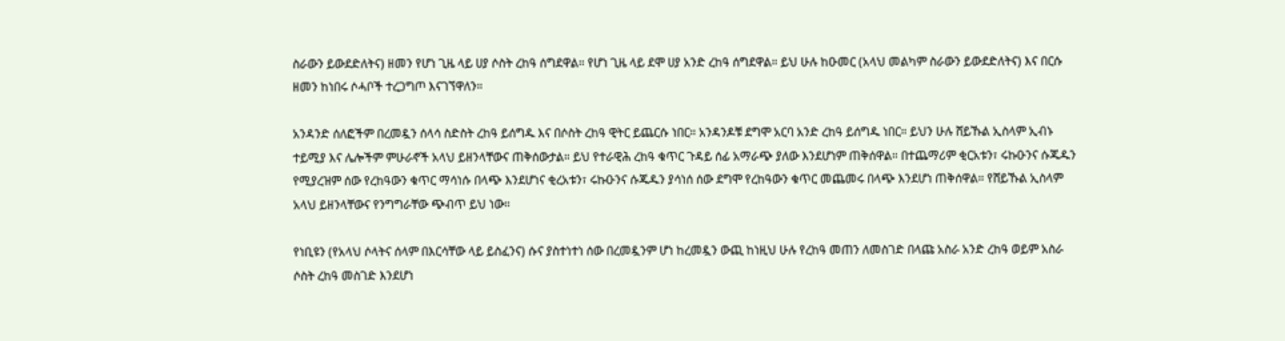ስራውን ይውደድለትና) ዘመን የሆነ ጊዜ ላይ ሀያ ሶስት ረከዓ ሰግደዋል። የሆነ ጊዜ ላይ ደሞ ሀያ አንድ ረከዓ ሰግደዋል። ይህ ሁሉ ከዑመር (አላህ መልካም ስራውን ይውደድለትና) እና በርሱ ዘመን ከነበሩ ሶሓቦች ተረጋግጦ እናገኘዋለን።

አንዳንድ ሰለፎችም በረመዷን ሰላሳ ስድስት ረከዓ ይሰግዱ እና በሶስት ረከዓ ዊትር ይጨርሱ ነበር። አንዳንዶቹ ደግሞ አርባ አንድ ረከዓ ይሰግዱ ነበር። ይህን ሁሉ ሸይኹል ኢስላም ኢብኑ ተይሚያ እና ሌሎችም ምሁራኖች አላህ ይዘንላቸውና ጠቅሰውታል። ይህ የተራዊሕ ረከዓ ቁጥር ጉዳይ ሰፊ አማራጭ ያለው እንደሆነም ጠቅሰዋል። በተጨማሪም ቂርአቱን፣ ሩኩዑንና ሱጁዱን የሚያረዝም ሰው የረከዓውን ቁጥር ማሳነሱ በላጭ እንደሆነና ቂረአቱን፣ ሩኩዑንና ሱጁዱን ያሳነሰ ሰው ደግሞ የረከዓውን ቁጥር መጨመሩ በላጭ እንደሆነ ጠቅሰዋል። የሸይኹል ኢስላም አላህ ይዘንላቸውና የንግግራቸው ጭብጥ ይህ ነው።

የነቢዩን (የአላህ ሶላትና ሰላም በእርሳቸው ላይ ይስፈንና) ሱና ያስተነተነ ሰው በረመዷንም ሆነ ከረመዷን ውጪ ከነዚህ ሁሉ የረከዓ መጠን ለመስገድ በላጩ አስራ አንድ ረከዓ ወይም አስራ ሶስት ረከዓ መስገድ እንደሆነ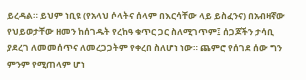ይረዳል። ይህም ነቢዩ (የአላህ ሶላትና ሰላም በእርሳቸው ላይ ይስፈንና) በአብዛኛው የህይወታቸው ዘመን ከሰገዱት የረከዓ ቁጥር ጋር ስለሚገጥም፤ ሰጋጆችን ታሳቢ ያደረገ ለመመሰጥና ለመረጋጋትም የቀረበ ስለሆነ ነው። ጨምሮ የሰገደ ሰው ግን ምንም የሚጠላም ሆነ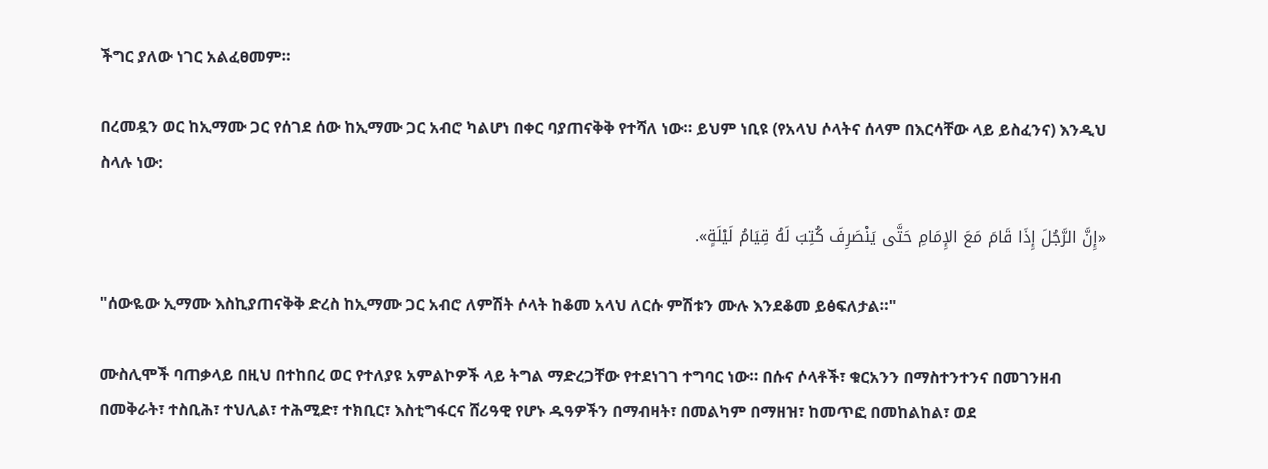ችግር ያለው ነገር አልፈፀመም።

በረመዷን ወር ከኢማሙ ጋር የሰገደ ሰው ከኢማሙ ጋር አብሮ ካልሆነ በቀር ባያጠናቅቅ የተሻለ ነው። ይህም ነቢዩ (የአላህ ሶላትና ሰላም በእርሳቸው ላይ ይስፈንና) እንዲህ ስላሉ ነው:

«إِنَّ الرَّجُلَ إِذَا قَامَ مَعَ الإِمَامِ حَتَّى يَنْصَرِفَ كُتِبَ لَهُ قِيَامُ لَيْلَةٍ».

"ሰውዬው ኢማሙ እስኪያጠናቅቅ ድረስ ከኢማሙ ጋር አብሮ ለምሽት ሶላት ከቆመ አላህ ለርሱ ምሽቱን ሙሉ እንደቆመ ይፅፍለታል።"

ሙስሊሞች ባጠቃላይ በዚህ በተከበረ ወር የተለያዩ አምልኮዎች ላይ ትግል ማድረጋቸው የተደነገገ ተግባር ነው። በሱና ሶላቶች፣ ቁርአንን በማስተንተንና በመገንዘብ በመቅራት፣ ተስቢሕ፣ ተህሊል፣ ተሕሚድ፣ ተክቢር፣ እስቲግፋርና ሸሪዓዊ የሆኑ ዱዓዎችን በማብዛት፣ በመልካም በማዘዝ፣ ከመጥፎ በመከልከል፣ ወደ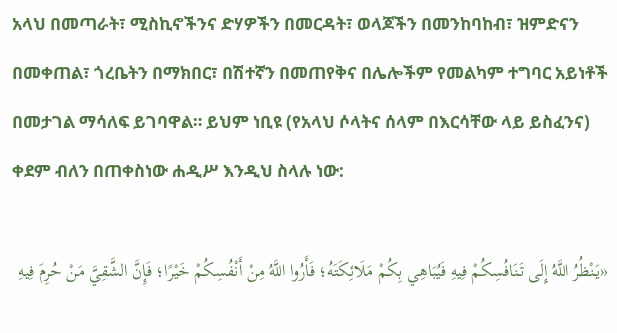አላህ በመጣራት፣ ሚስኪኖችንና ድሃዎችን በመርዳት፣ ወላጆችን በመንከባከብ፣ ዝምድናን በመቀጠል፣ ጎረቤትን በማክበር፣ በሽተኛን በመጠየቅና በሌሎችም የመልካም ተግባር አይነቶች በመታገል ማሳለፍ ይገባዋል። ይህም ነቢዩ (የአላህ ሶላትና ሰላም በእርሳቸው ላይ ይስፈንና) ቀደም ብለን በጠቀስነው ሐዲሥ እንዲህ ስላሉ ነው:

«يَنْظُرُ اللَّهُ إِلَى تَنَافُسِكُمْ فِيهِ فَيُبَاهِي بِكُمْ مَلَائِكَتَهُ؛ فَأَرُوا اللَّهُ مِنْ أَنْفُسِكُمْ خَيْرًا؛ فَإِنَّ الشَّقِيَّ مَنْ حُرِمَ فِيهِ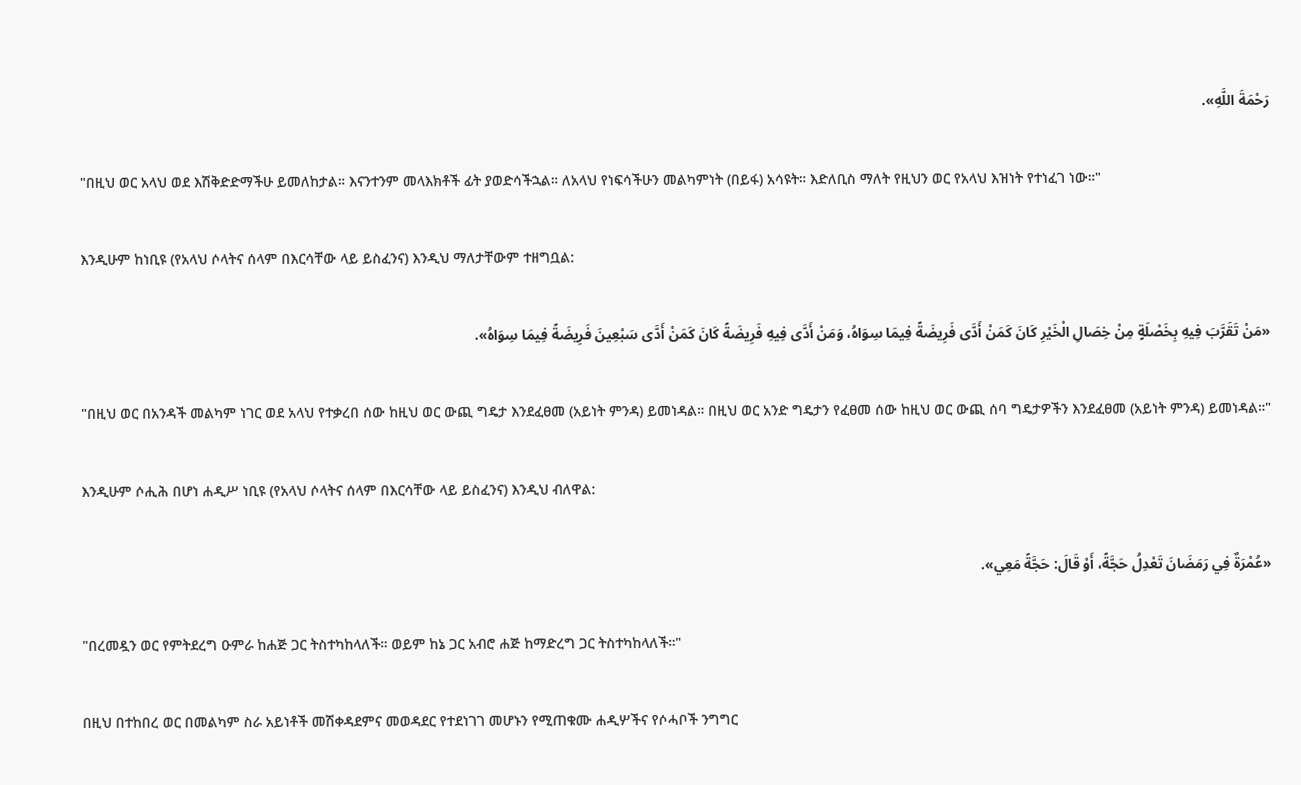رَحْمَةَ اللَّهِ».

"በዚህ ወር አላህ ወደ እሽቅድድማችሁ ይመለከታል። እናንተንም መላእክቶች ፊት ያወድሳችኋል። ለአላህ የነፍሳችሁን መልካምነት (በይፋ) አሳዩት። እድለቢስ ማለት የዚህን ወር የአላህ እዝነት የተነፈገ ነው።"

እንዲሁም ከነቢዩ (የአላህ ሶላትና ሰላም በእርሳቸው ላይ ይስፈንና) እንዲህ ማለታቸውም ተዘግቧል:

«مَنْ تَقَرَّبَ فِيهِ بِخَصْلَةٍ مِنْ خِصَالِ الْخَيْرِ كَانَ كَمَنْ أَدَّى فَرِيضَةً فِيمَا سِوَاهُ، وَمَنْ أَدَّى فِيهِ فَرِيضَةً كَانَ كَمَنْ أَدَّى سَبْعِينَ فَرِيضَةً فِيمَا سِوَاهُ».

"በዚህ ወር በአንዳች መልካም ነገር ወደ አላህ የተቃረበ ሰው ከዚህ ወር ውጪ ግዴታ እንደፈፀመ (አይነት ምንዳ) ይመነዳል። በዚህ ወር አንድ ግዴታን የፈፀመ ሰው ከዚህ ወር ውጪ ሰባ ግዴታዎችን እንደፈፀመ (አይነት ምንዳ) ይመነዳል።"

እንዲሁም ሶሒሕ በሆነ ሐዲሥ ነቢዩ (የአላህ ሶላትና ሰላም በእርሳቸው ላይ ይስፈንና) እንዲህ ብለዋል:

«عُمْرَةٌ فِي رَمَضَانَ تَعْدِلُ حَجَّةً، أَوْ قَالَ: حَجَّةً مَعِي».

"በረመዷን ወር የምትደረግ ዑምራ ከሐጅ ጋር ትስተካከላለች። ወይም ከኔ ጋር አብሮ ሐጅ ከማድረግ ጋር ትስተካከላለች።"

በዚህ በተከበረ ወር በመልካም ስራ አይነቶች መሽቀዳደምና መወዳደር የተደነገገ መሆኑን የሚጠቁሙ ሐዲሦችና የሶሓቦች ንግግር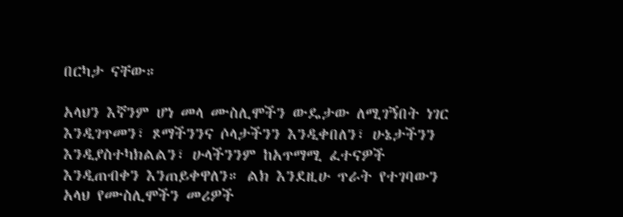በርካታ ናቸው።

አላህን እኛንም ሆነ መላ ሙስሊሞችን ውዴታው ለሚገኝበት ነገር እንዲገጥመን፣ ጾማችንንና ሶላታችንን እንዲቀበለን፣ ሁኔታችንን እንዲያስተካክልልን፣ ሁላችንንም ከአጥማሚ ፈተናዎች እንዲጠብቀን እንጠይቀዋለን። ልክ እንደዚሁ ጥራት የተገባውን አላህ የሙስሊሞችን መሪዎች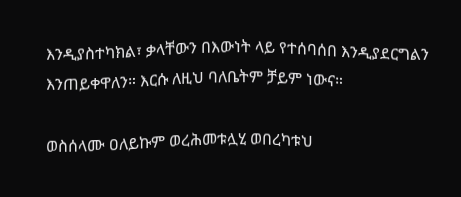እንዲያስተካክል፣ ቃላቸውን በእውነት ላይ የተሰባሰበ እንዲያደርግልን እንጠይቀዋለን። እርሱ ለዚህ ባለቤትም ቻይም ነውና።

ወስሰላሙ ዐለይኩም ወረሕመቱሏሂ ወበረካቱህ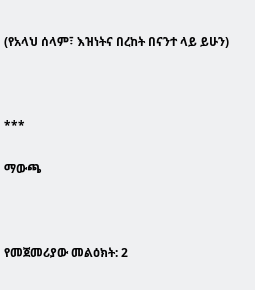(የአላህ ሰላም፣ እዝነትና በረከት በናንተ ላይ ይሁን)



***

ማውጫ



የመጀመሪያው መልዕክት: 2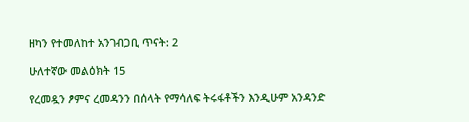ዘካን የተመለከተ አንገብጋቢ ጥናት: 2

ሁለተኛው መልዕክት 15

የረመዷን ፆምና ረመዳንን በሰላት የማሳለፍ ትሩፋቶችን እንዲሁም አንዳንድ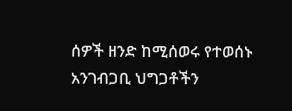ሰዎች ዘንድ ከሚሰወሩ የተወሰኑ አንገብጋቢ ህግጋቶችን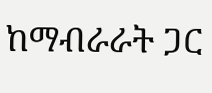ከማብራራት ጋር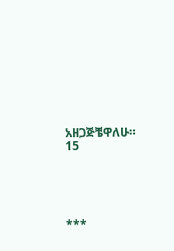አዘጋጅቼዋለሁ። 15





***